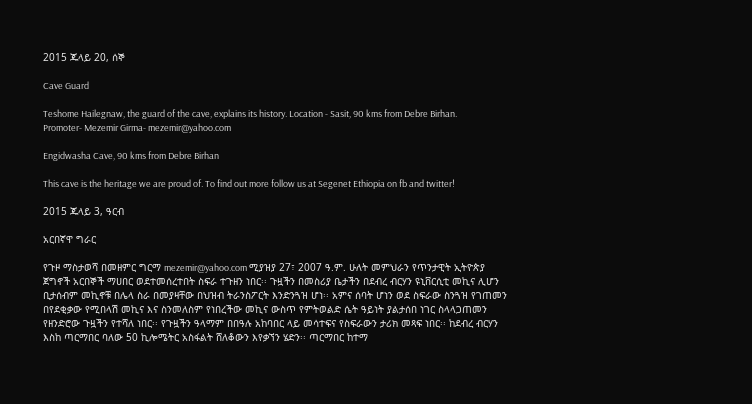2015 ጁላይ 20, ሰኞ

Cave Guard

Teshome Hailegnaw, the guard of the cave, explains its history. Location - Sasit, 90 kms from Debre Birhan. Promoter- Mezemir Girma- mezemir@yahoo.com

Engidwasha Cave, 90 kms from Debre Birhan

This cave is the heritage we are proud of. To find out more follow us at Segenet Ethiopia on fb and twitter!

2015 ጁላይ 3, ዓርብ

አርበኛዋ ግራር

የጉዞ ማስታወሻ በመዘምር ግርማ mezemir@yahoo.com ሚያዝያ 27፣ 2007 ዓ.ም. ሁለት መምህራን የጥንታዊት ኢትዮጵያ ጀግኖች አርበኞች ማሀበር ወደተመሰረተበት ስፍራ ተጉዘን ነበር፡፡ ጉዟችን በመስሪያ ቤታችን በደብረ ብርሃን ዩኒቨርሲቲ መኪና ሊሆን ቢታሰብም መኪኖቹ በሌላ ስራ በመያዛቸው በህዝብ ትራንስፖርት እንድንጓዝ ሆነ፡፡ አምና ሰባት ሆነን ወደ ስፍራው ስንጓዝ የገጠመን በየደቂቃው የሚበላሽ መኪና እና ስንመለስም የነበረችው መኪና ውስጥ የምትወልድ ሴት ዓይነት ያልታሰበ ነገር ስላላጋጠመን የዘንድሮው ጉዟችን የተሻለ ነበር፡፡ የጉዟችን ዓላማም በበዓሉ አከባበር ላይ መሳተፍና የስፍራውን ታሪክ መጻፍ ነበር፡፡ ከደብረ ብርሃን እስከ ጣርማበር ባለው 50 ኪሎሜትር አስፋልት ሸለቆውን እየቃኘን ሄድን፡፡ ጣርማበር ከተማ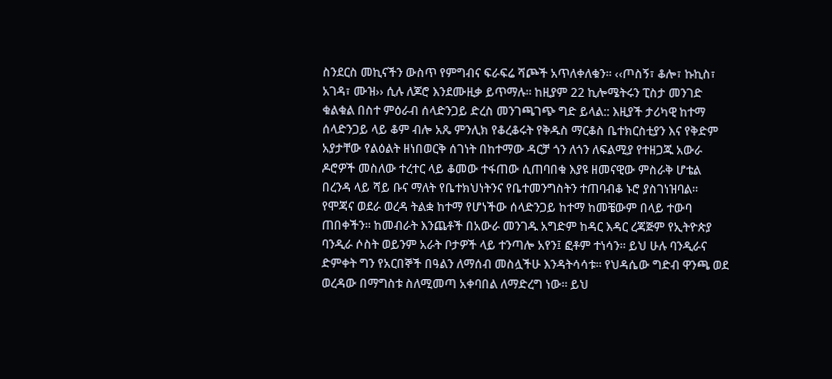ስንደርስ መኪናችን ውስጥ የምግብና ፍራፍሬ ሻጮች አጥለቀለቁን፡፡ ‹‹ጦስኝ፣ ቆሎ፣ ኩኪስ፣ አገዳ፣ ሙዝ›› ሲሉ ለጆሮ እንደሙዚቃ ይጥማሉ፡፡ ከዚያም 22 ኪሎሜትሩን ፒስታ መንገድ ቁልቁል በስተ ምዕራብ ሰላድንጋይ ድረስ መንገጫገጭ ግድ ይላል:: እዚያች ታሪካዊ ከተማ ሰላድንጋይ ላይ ቆም ብሎ አጼ ምንሊክ የቆረቆሩት የቅዱስ ማርቆስ ቤተክርስቲያን እና የቅድም አያታቸው የልዕልት ዘነበወርቅ ሰገነት በከተማው ዳርቻ ጎን ለጎን ለፍልሚያ የተዘጋጁ አውራ ዶሮዎች መስለው ተረተር ላይ ቆመው ተፋጠው ሲጠባበቁ እያዩ ዘመናዊው ምስራቅ ሆቴል በረንዳ ላይ ሻይ ቡና ማለት የቤተክህነትንና የቤተመንግስትን ተጠባብቆ ኑሮ ያስገነዝባል፡፡ የሞጃና ወደራ ወረዳ ትልቋ ከተማ የሆነችው ሰላድንጋይ ከተማ ከመቼውም በላይ ተውባ ጠበቀችን፡፡ ከመብራት እንጨቶች በአውራ መንገዱ አግድም ከዳር እዳር ረጃጅም የኢትዮጵያ ባንዲራ ሶስት ወይንም አራት ቦታዎች ላይ ተንጣሎ አየን፤ ፎቶም ተነሳን፡፡ ይህ ሁሉ ባንዲራና ድምቀት ግን የአርበኞች በዓልን ለማሰብ መስሏችሁ እንዳትሳሳቱ፡፡ የህዳሴው ግድብ ዋንጫ ወደ ወረዳው በማግስቱ ስለሚመጣ አቀባበል ለማድረግ ነው፡፡ ይህ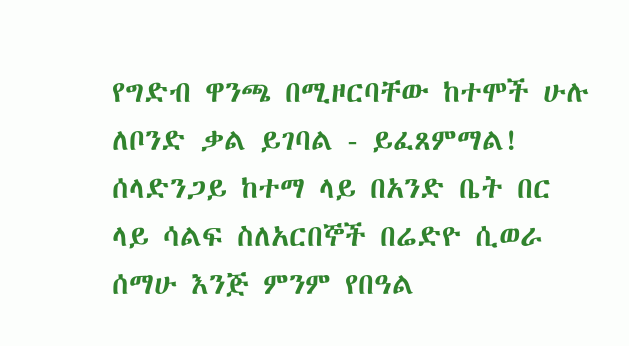የግድብ ዋንጫ በሚዞርባቸው ከተሞች ሁሉ ለቦንድ ቃል ይገባል - ይፈጸምማል! ሰላድንጋይ ከተማ ላይ በአንድ ቤት በር ላይ ሳልፍ ስለአርበኞች በሬድዮ ሲወራ ሰማሁ እንጅ ምንም የበዓል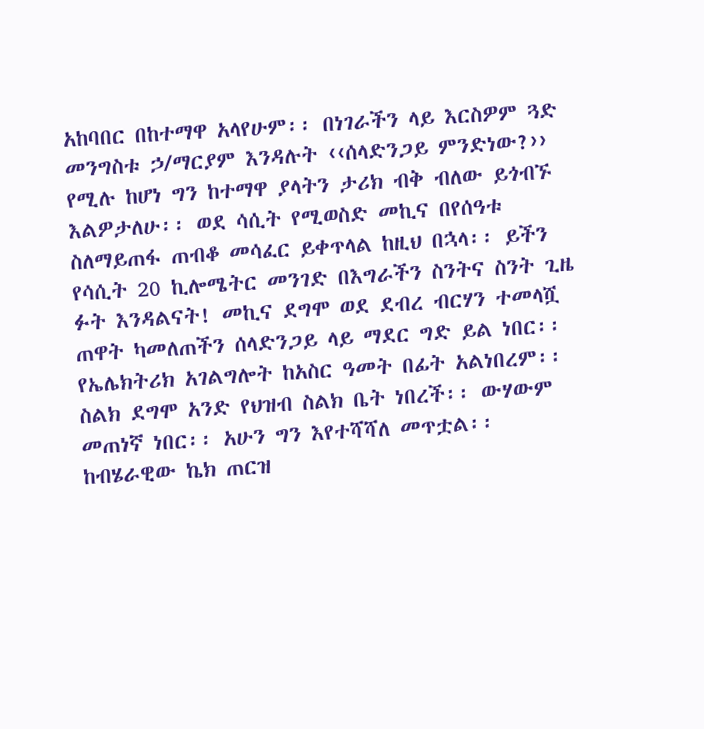አከባበር በከተማዋ አላየሁም፡፡ በነገራችን ላይ እርስዎም ጓድ መንግስቱ ኃ/ማርያም እንዳሉት ‹‹ሰላድንጋይ ምንድነው?›› የሚሉ ከሆነ ግን ከተማዋ ያላትን ታሪክ ብቅ ብለው ይጎብኙ እልዎታለሁ፡፡ ወደ ሳሲት የሚወስድ መኪና በየሰዓቱ ስለማይጠፋ ጠብቆ መሳፈር ይቀጥላል ከዚህ በኋላ፡፡ ይችን የሳሲት 20 ኪሎሜትር መንገድ በእግራችን ስንትና ስንት ጊዜ ፉት እንዳልናት! መኪና ደግሞ ወደ ደብረ ብርሃን ተመላሿ ጠዋት ካመለጠችን ሰላድንጋይ ላይ ማደር ግድ ይል ነበር፡፡ የኤሌክትሪክ አገልግሎት ከአስር ዓመት በፊት አልነበረም፡፡ ስልክ ደግሞ አንድ የህዝብ ስልክ ቤት ነበረች፡፡ ውሃውም መጠነኛ ነበር፡፡ አሁን ግን እየተሻሻለ መጥቷል፡፡ ከብሄራዊው ኬክ ጠርዝ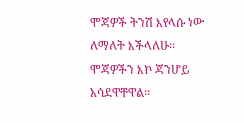ሞጃዎች ትንሽ እየላሱ ነው ለማለት እችላለሁ፡፡ ሞጃዎችን እኮ ጃንሆይ አሳደዋቸዋል፡፡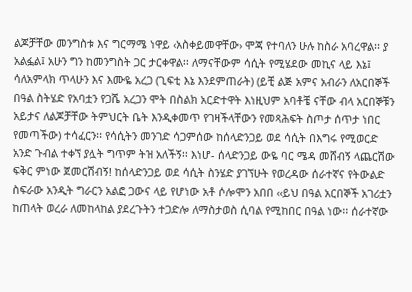ልጆቻቸው መንግስቱ እና ግርማሜ ነዋይ ‹አስቀይመዋቸው› ሞጃ የተባለን ሁሉ ከስራ አባረዋል፡፡ ያ አልፏል፤ አሁን ግን ከመንግስት ጋር ታርቀዋል፡፡ ለማናቸውም ሳሲት የሚሄደው መኪና ላይ እኔ፤ ሳለአምላክ ጥላሁን እና እሙዬ አረጋ (ጊፍቲ እኔ እንደምጠራት) (ይቺ ልጅ አምና አብራን ለአርበኞች በዓል ስትሄድ የአባቷን የጋሼ አረጋን ሞት በስልክ አርድተዋት እነዚህም አባቶቼ ናቸው ብላ አርበኞቹን አይታና ለልጆቻቸው ትምህርት ቤት እንዲቀመጥ የገዛችላቸውን የመጻሕፍት ስጦታ ሰጥታ ነበር የመጣችው) ተሳፈርን፡፡ የሳሲትን መንገድ ሳጋምሰው ከሰላድንጋይ ወደ ሳሲት በእግሩ የሚወርድ አንድ ጉብል ተቀኘ ያሏት ግጥም ትዝ አለችኝ፡፡ እነሆ- ሰላድንጋይ ውዬ ባር ሜዳ መሸብኝ ላጨርሽው ፍቅር ምነው ጀመርሽብኝ! ከሰላድንጋይ ወደ ሳሲት ስንሄድ ያገኘሁት የወረዳው ሰራተኛና የትውልድ ስፍራው አንዲት ግራርን አልፎ ጋውና ላይ የሆነው አቶ ሶሎሞን አበበ ‹‹ይህ በዓል አርበኞች አገሪቷን ከጠላት ወረራ ለመከላከል ያደረጉትን ተጋድሎ ለማስታወስ ሲባል የሚከበር በዓል ነው፡፡ ሰራተኛው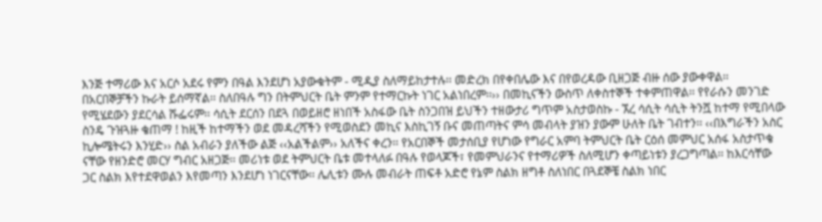እንጅ ተማሪው እና አርሶ አደሩ የምን በዓል እንደሆነ አያውቁትም - ሚዲያ ስለማይከታተሉ፡፡ መድረክ በየቀበሌው እና በየወረዳው ቢዘጋጅ ብዙ ሰው ያውቀዋል፡፡ በአርበኞቻችን ኩራት ይሰማኛል፡፡ ስለበዓሉ ግን በትምህርት ቤት ምንም የተማርኩት ነገር አልነበረም፡፡›› በመኪናችን ውስጥ ለቀስተኞች ተቀምጠዋል፡፡ የየራሱን መንገድ የሚሄደውን ያደርሳል ሹፌሩም፡፡ ሳሲት ደርሰን በደጓ በወይዘሮ ዘነበች አስፋው ቤት ስንጋበዝ ይህችን ተዘውታሪ ግጥም አስታወስኩ - ኧረ ሳሲት ሳሲት ትንሿ ከተማ የሚበላው ስንዴ ጉዝጓዙ ቄጠማ ! ከዚች ከተማችን ወደ መዳረሻችን የሚወስደን መኪና እስኪገኝ ቡና መጠጣትና ምሳ መብላት ያዝን ያውም ሁለት ቤት ገብተን፡፡ ‹‹በእግራችን አስር ኪሎሜትሩን እንሂድ›› ስል አብራን ያለችው ልጅ ‹‹አልችልም›› አለችና ቀረን፡፡ የአርበኞች መታሰቢያ የሆነው የግራር አምባ ትምህርት ቤት ርዕሰ መምህር አሰፋ አስታጥቄ ናቸው የዘንድሮ መርሃ ግብር አዘጋጅ፡፡ መሪነቱ ወደ ትምህርት ቤቱ መተላለፉ በዓሉ የወላጆች፣ የመምህራንና የተማሪዎች ስለሚሆን ቀጣይነቱን ያረጋግጣል፡፡ ከእርሳቸው ጋር ስልክ እየተደዋወልን እየመጣን እንደሆነ ነገርናቸው፡፡ ሌሊቱን ሙሉ መብራት ጠፍቶ አድሮ የኔም ስልክ ዘግቶ ስለነበር በጓደኞቼ ስልክ ነበር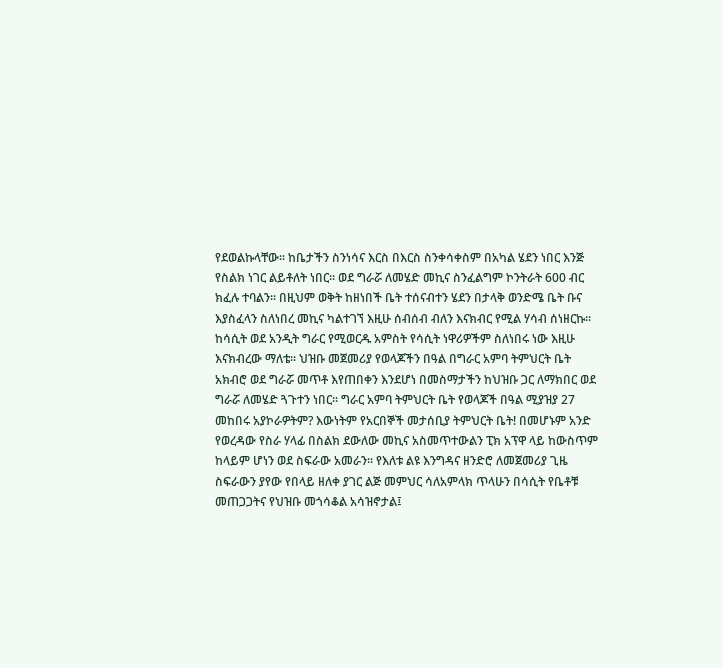የደወልኩላቸው፡፡ ከቤታችን ስንነሳና እርስ በእርስ ስንቀሳቀስም በአካል ሄደን ነበር እንጅ የስልክ ነገር ልይቶለት ነበር፡፡ ወደ ግራሯ ለመሄድ መኪና ስንፈልግም ኮንትራት 600 ብር ክፈሉ ተባልን፡፡ በዚህም ወቅት ከዘነበች ቤት ተሰናብተን ሄደን በታላቅ ወንድሜ ቤት ቡና እያስፈላን ስለነበረ መኪና ካልተገኘ እዚሁ ሰብሰብ ብለን እናክብር የሚል ሃሳብ ሰነዘርኩ፡፡ ከሳሲት ወደ አንዲት ግራር የሚወርዱ አምስት የሳሲት ነዋሪዎችም ስለነበሩ ነው እዚሁ እናክብረው ማለቴ፡፡ ህዝቡ መጀመሪያ የወላጆችን በዓል በግራር አምባ ትምህርት ቤት አክብሮ ወደ ግራሯ መጥቶ እየጠበቀን እንደሆነ በመስማታችን ከህዝቡ ጋር ለማክበር ወደ ግራሯ ለመሄድ ጓጉተን ነበር፡፡ ግራር አምባ ትምህርት ቤት የወላጆች በዓል ሚያዝያ 27 መከበሩ አያኮራዎትም? እውነትም የአርበኞች መታሰቢያ ትምህርት ቤት! በመሆኑም አንድ የወረዳው የስራ ሃላፊ በስልክ ደውለው መኪና አስመጥተውልን ፒክ አፕዋ ላይ ከውስጥም ከላይም ሆነን ወደ ስፍራው አመራን፡፡ የእለቱ ልዩ እንግዳና ዘንድሮ ለመጀመሪያ ጊዜ ስፍራውን ያየው የበላይ ዘለቀ ያገር ልጅ መምህር ሳለአምላክ ጥላሁን በሳሲት የቤቶቹ መጠጋጋትና የህዝቡ መጎሳቆል አሳዝኖታል፤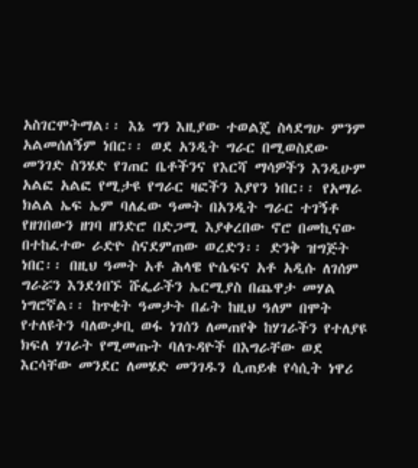አስገርሞትማል፡፡ እኔ ግን እዚያው ተወልጄ ስላደግሁ ምንም አልመሰለኝም ነበር፡፡ ወደ አንዲት ግራር በሚወስደው መንገድ ስንሄድ የገጠር ቤቶችንና የእርሻ ማሳዎችን እንዲሁም አልፎ አልፎ የሚታዩ የግራር ዛፎችን እያየን ነበር፡፡ የአማራ ክልል ኤፍ ኤም ባለፈው ዓመት በአንዲት ግራር ተገኝቶ የዘገበውን ዘገባ ዘንድሮ በድጋሚ እያቀረበው ኖሮ በመኪናው በተከፈተው ራድዮ ስናደምጠው ወረድን፡፡ ድንቅ ዝግጅት ነበር፡፡ በዚህ ዓመት አቶ ሕላዌ ዮሴፍና አቶ አዲሱ ለገሰም ግራሯን እንደጎበኙ ሹፌራችን ኤርሚያስ በጨዋታ መሃል ነግሮኛል፡፡ ከጥቂት ዓመታት በፊት ከዚህ ዓለም በሞት የተለዩትን ባለውቃቢ ወፋ ነገሰን ለመጠየቅ ከሃገራችን የተለያዩ ክፍለ ሃገራት የሚመጡት ባለጉዳዮች በእግራቸው ወደ እርሳቸው መንደር ለመሄድ መንገዱን ሲጠይቁ የሳሲት ነዋሪ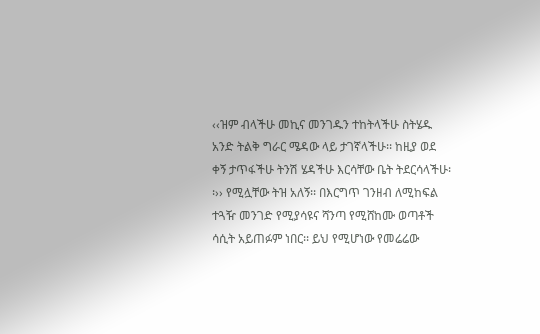‹‹ዝም ብላችሁ መኪና መንገዱን ተከትላችሁ ስትሄዱ አንድ ትልቅ ግራር ሜዳው ላይ ታገኛላችሁ፡፡ ከዚያ ወደ ቀኝ ታጥፋችሁ ትንሽ ሄዳችሁ እርሳቸው ቤት ትደርሳላችሁ፡፡›› የሚሏቸው ትዝ አለኝ፡፡ በእርግጥ ገንዘብ ለሚከፍል ተጓዥ መንገድ የሚያሳዩና ሻንጣ የሚሸከሙ ወጣቶች ሳሲት አይጠፉም ነበር፡፡ ይህ የሚሆነው የመሬሬው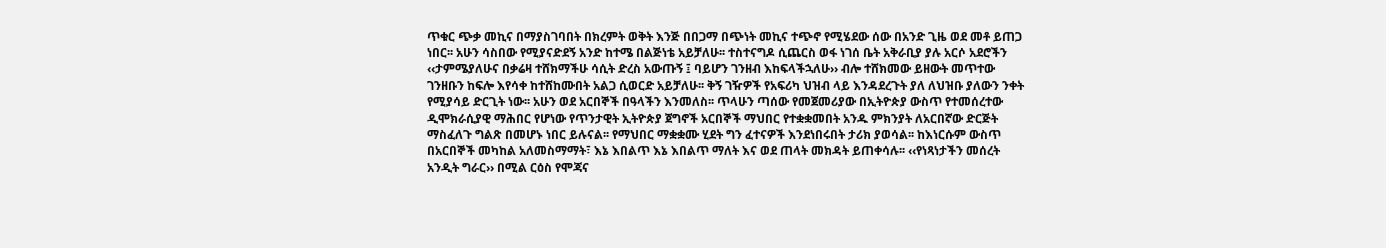ጥቁር ጭቃ መኪና በማያስገባበት በክረምት ወቅት እንጅ በበጋማ በጭነት መኪና ተጭኖ የሚሄደው ሰው በአንድ ጊዜ ወደ መቶ ይጠጋ ነበር፡፡ አሁን ሳስበው የሚያናድደኝ አንድ ከተሜ በልጅነቴ አይቻለሁ፡፡ ተስተናግዶ ሲጨርስ ወፋ ነገሰ ቤት አቅራቢያ ያሉ አርሶ አደሮችን ‹‹ታምሜያለሁና በቃሬዛ ተሸክማችሁ ሳሲት ድረስ አውጡኝ ፤ ባይሆን ገንዘብ እከፍላችኋለሁ›› ብሎ ተሸክመው ይዘውት መጥተው ገንዘቡን ከፍሎ እየሳቀ ከተሸከሙበት አልጋ ሲወርድ አይቻለሁ፡፡ ቅኝ ገዥዎች የአፍሪካ ህዝብ ላይ እንዳደረጉት ያለ ለህዝቡ ያለውን ንቀት የሚያሳይ ድርጊት ነው፡፡ አሁን ወደ አርበኞች በዓላችን እንመለስ፡፡ ጥላሁን ጣሰው የመጀመሪያው በኢትዮጵያ ውስጥ የተመሰረተው ዲሞክራሲያዊ ማሕበር የሆነው የጥንታዊት ኢትዮጵያ ጀግኖች አርበኞች ማህበር የተቋቋመበት አንዱ ምክንያት ለአርበኛው ድርጅት ማስፈለጉ ግልጽ በመሆኑ ነበር ይሉናል፡፡ የማህበር ማቋቋሙ ሂደት ግን ፈተናዎች እንደነበሩበት ታሪክ ያወሳል፡፡ ከእነርሱም ውስጥ በአርበኞች መካከል አለመስማማት፣ እኔ እበልጥ እኔ እበልጥ ማለት እና ወደ ጠላት መክዳት ይጠቀሳሉ፡፡ ‹‹የነጻነታችን መሰረት አንዲት ግራር›› በሚል ርዕስ የሞጃና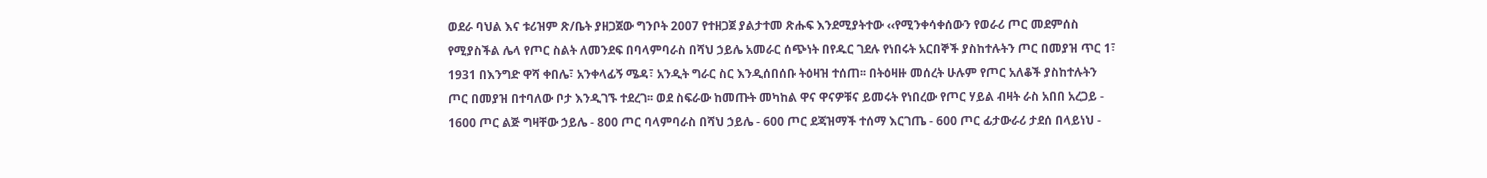ወደራ ባህል እና ቱሪዝም ጽ/ቤት ያዘጋጀው ግንቦት 2007 የተዘጋጀ ያልታተመ ጽሑፍ እንደሚያትተው ‹‹የሚንቀሳቀሰውን የወራሪ ጦር መደምሰስ የሚያስችል ሌላ የጦር ስልት ለመንደፍ በባላምባራስ በሻህ ኃይሌ አመራር ሰጭነት በየዱር ገደሉ የነበሩት አርበኞች ያስከተሉትን ጦር በመያዝ ጥር 1፣ 1931 በእንግድ ዋሻ ቀበሌ፣ አንቀላፊኝ ሜዳ፣ አንዲት ግራር ስር እንዲሰበሰቡ ትዕዛዝ ተሰጠ፡፡ በትዕዛዙ መሰረት ሁሉም የጦር አለቆች ያስከተሉትን ጦር በመያዝ በተባለው ቦታ እንዲገኙ ተደረገ፡፡ ወደ ስፍራው ከመጡት መካከል ዋና ዋናዎቹና ይመሩት የነበረው የጦር ሃይል ብዛት ራስ አበበ አረጋይ - 1600 ጦር ልጅ ግዛቸው ኃይሌ - 800 ጦር ባላምባራስ በሻህ ኃይሌ - 600 ጦር ደጃዝማች ተሰማ እርገጤ - 600 ጦር ፊታውራሪ ታደሰ በላይነህ -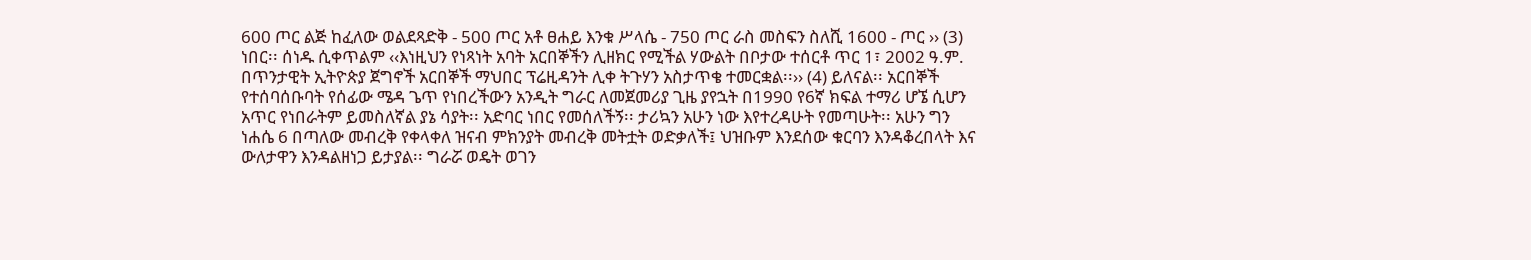600 ጦር ልጅ ከፈለው ወልደጻድቅ - 500 ጦር አቶ ፀሐይ እንቁ ሥላሴ - 750 ጦር ራስ መስፍን ስለሺ 1600 - ጦር ›› (3) ነበር፡፡ ሰነዱ ሲቀጥልም ‹‹እነዚህን የነጻነት አባት አርበኞችን ሊዘክር የሚችል ሃውልት በቦታው ተሰርቶ ጥር 1፣ 2002 ዓ.ም. በጥንታዊት ኢትዮጵያ ጀግኖች አርበኞች ማህበር ፕሬዚዳንት ሊቀ ትጉሃን አስታጥቄ ተመርቋል፡፡›› (4) ይለናል፡፡ አርበኞች የተሰባሰቡባት የሰፊው ሜዳ ጌጥ የነበረችውን አንዲት ግራር ለመጀመሪያ ጊዜ ያየኋት በ1990 የ6ኛ ክፍል ተማሪ ሆኜ ሲሆን አጥር የነበራትም ይመስለኛል ያኔ ሳያት፡፡ አድባር ነበር የመሰለችኝ፡፡ ታሪኳን አሁን ነው እየተረዳሁት የመጣሁት፡፡ አሁን ግን ነሐሴ 6 በጣለው መብረቅ የቀላቀለ ዝናብ ምክንያት መብረቅ መትቷት ወድቃለች፤ ህዝቡም እንደሰው ቁርባን እንዳቆረበላት እና ውለታዋን እንዳልዘነጋ ይታያል፡፡ ግራሯ ወዴት ወገን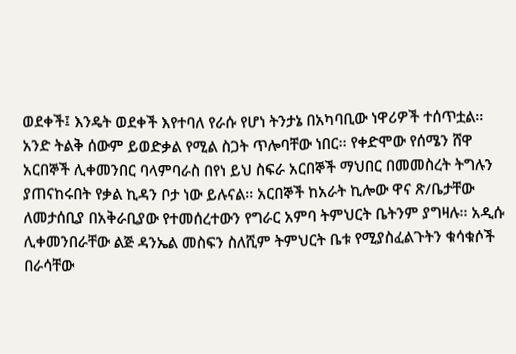ወደቀች፤ እንዴት ወደቀች እየተባለ የራሱ የሆነ ትንታኔ በአካባቢው ነዋሪዎች ተሰጥቷል፡፡ አንድ ትልቅ ሰውም ይወድቃል የሚል ስጋት ጥሎባቸው ነበር፡፡ የቀድሞው የሰሜን ሸዋ አርበኞች ሊቀመንበር ባላምባራስ በየነ ይህ ስፍራ አርበኞች ማህበር በመመስረት ትግሉን ያጠናከሩበት የቃል ኪዳን ቦታ ነው ይሉናል፡፡ አርበኞች ከአራት ኪሎው ዋና ጽ/ቤታቸው ለመታሰቢያ በአቅራቢያው የተመሰረተውን የግራር አምባ ትምህርት ቤትንም ያግዛሉ፡፡ አዲሱ ሊቀመንበራቸው ልጅ ዳንኤል መስፍን ስለሺም ትምህርት ቤቱ የሚያስፈልጉትን ቁሳቁሶች በራሳቸው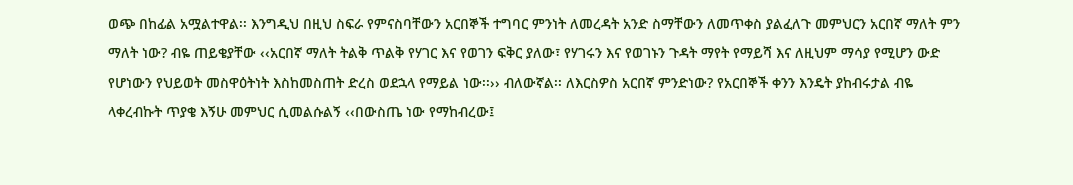ወጭ በከፊል አሟልተዋል፡፡ እንግዲህ በዚህ ስፍራ የምናስባቸውን አርበኞች ተግባር ምንነት ለመረዳት አንድ ስማቸውን ለመጥቀስ ያልፈለጉ መምህርን አርበኛ ማለት ምን ማለት ነው? ብዬ ጠይቄያቸው ‹‹አርበኛ ማለት ትልቅ ጥልቅ የሃገር እና የወገን ፍቅር ያለው፣ የሃገሩን እና የወገኑን ጉዳት ማየት የማይሻ እና ለዚህም ማሳያ የሚሆን ውድ የሆነውን የህይወት መስዋዕትነት እስከመስጠት ድረስ ወደኋላ የማይል ነው፡፡›› ብለውኛል፡፡ ለእርስዎስ አርበኛ ምንድነው? የአርበኞች ቀንን እንዴት ያከብሩታል ብዬ ላቀረብኩት ጥያቄ እኝሁ መምህር ሲመልሱልኝ ‹‹በውስጤ ነው የማከብረው፤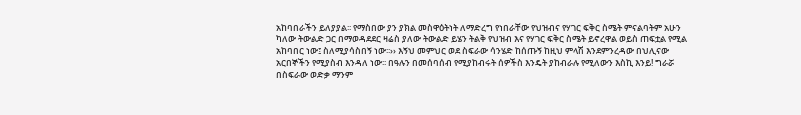አከባበራችን ይለያያል፡፡ የማስበው ያን ያክል መስዋዕትነት ለማድረግ የነበራቸው የህዝብና የሃገር ፍቅር ስሜት ምናልባትም አሁን ካለው ትውልድ ጋር በማወዳደደር ዛሬስ ያለው ትውልድ ይሄን ትልቅ የህዝብ እና የሃገር ፍቅር ስሜት ይኖረዋል ወይስ ጠፍቷል የሚል አከባበር ነው፤ ስለሚያሳስበኝ ነው፡፡›› እኝህ መምህር ወደ ስፍራው ሳንሄድ ከሰጡኝ ከዚህ ምላሽ እንደምንረዳው በህሊናው አርበኞችን የሚያስብ እንዳለ ነው፡፡ በዓሉን በመሰባሰብ የሚያከብሩት ሰዎችስ እንዴት ያከብራሉ የሚለውን እስኪ እንይ! ግራሯ በስፍራው ወድቃ ማንም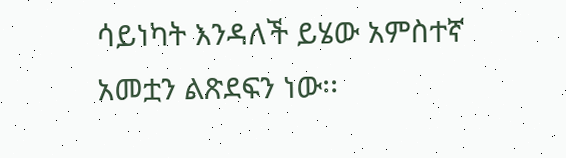ሳይነካት እንዳለች ይሄው አምስተኛ አመቷን ልጽደፍን ነው፡፡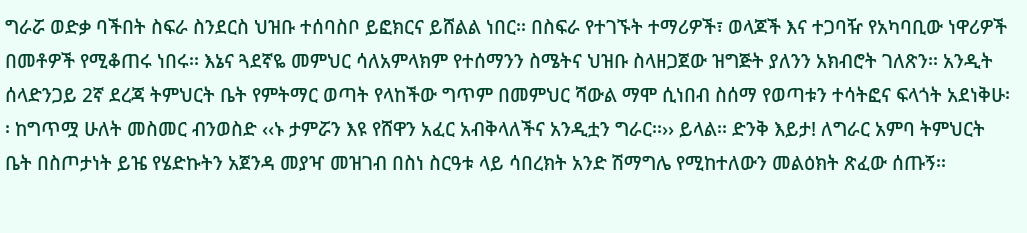ግራሯ ወድቃ ባችበት ስፍራ ስንደርስ ህዝቡ ተሰባስቦ ይፎክርና ይሸልል ነበር፡፡ በስፍራ የተገኙት ተማሪዎች፣ ወላጆች እና ተጋባዥ የአካባቢው ነዋሪዎች በመቶዎች የሚቆጠሩ ነበሩ፡፡ እኔና ጓደኛዬ መምህር ሳለአምላክም የተሰማንን ስሜትና ህዝቡ ስላዘጋጀው ዝግጅት ያለንን አክብሮት ገለጽን፡፡ አንዲት ሰላድንጋይ 2ኛ ደረጃ ትምህርት ቤት የምትማር ወጣት የላከችው ግጥም በመምህር ሻውል ማሞ ሲነበብ ስሰማ የወጣቱን ተሳትፎና ፍላጎት አደነቅሁ፡፡ ከግጥሟ ሁለት መስመር ብንወስድ ‹‹ኑ ታምሯን እዩ የሸዋን አፈር አብቅላለችና አንዲቷን ግራር፡፡›› ይላል፡፡ ድንቅ እይታ! ለግራር አምባ ትምህርት ቤት በስጦታነት ይዤ የሄድኩትን አጀንዳ መያዣ መዝገብ በስነ ስርዓቱ ላይ ሳበረክት አንድ ሽማግሌ የሚከተለውን መልዕክት ጽፈው ሰጡኝ፡፡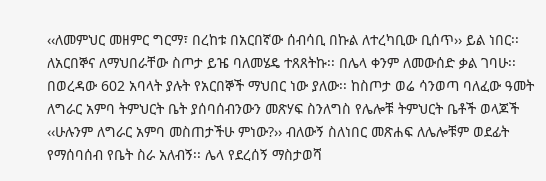‹‹ለመምህር መዘምር ግርማ፣ በረከቱ በአርበኛው ሰብሳቢ በኩል ለተረካቢው ቢሰጥ›› ይል ነበር፡፡ ለአርበኞና ለማህበራቸው ስጦታ ይዤ ባለመሄዴ ተጸጸትኩ፡፡ በሌላ ቀንም ለመውሰድ ቃል ገባሁ፡፡ በወረዳው 602 አባላት ያሉት የአርበኞች ማህበር ነው ያለው፡፡ ከስጦታ ወሬ ሳንወጣ ባለፈው ዓመት ለግራር አምባ ትምህርት ቤት ያሰባሰብንውን መጽሃፍ ስንለግስ የሌሎቹ ትምህርት ቤቶች ወላጆች ‹‹ሁሉንም ለግራር አምባ መስጠታችሁ ምነው?›› ብለውኝ ስለነበር መጽሐፍ ለሌሎቹም ወደፊት የማሰባሰብ የቤት ስራ አለብኝ፡፡ ሌላ የደረሰኝ ማስታወሻ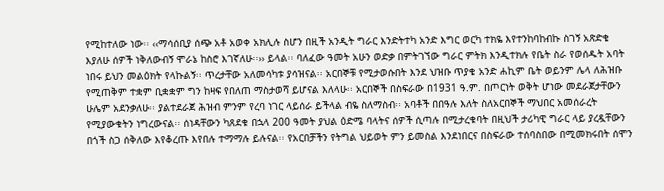የሚከተለው ነው፡፡ ‹‹ማሳሰቢያ ሰጭ አቶ አወቀ አክሊሉ ስሆን በዚች አንዲት ግራር እንድትተካ አንድ እግር ወርካ ተክዬ እየተንከባከብኩ ስገኝ አጽድቄ እያለሁ ሰዎች ነቅለውብኝ ሞራኔ ከስሮ እገኛለሁ፡፡›› ይላል፡፡ ባለፈው ዓመት አሁን ወድቃ በምትገኘው ግራር ምትክ እንዲተክሉ የቤት ስራ የወሰዱት አባት ነበሩ ይህን መልዕክት የላኩልኝ፡፡ ጥረታቸው አለመሳካቱ ያሳዝናል፡፡ አርበኞቹ የሚታወሱበት እንደ ህዝቡ ጥያቄ አንድ ሐኪም ቤት ወይንም ሌላ ለሕዝቡ የሚጠቅም ተቋም ቢቋቋም ግን ከዛፍ የበለጠ ማስታወሻ ይሆናል እለላሁ፡፡ አርበኞች በስፍራው በ1931 ዓ.ም. በጦርነት ወቅት ሆነው መደራጀታቸውን ሁሌም አደንቃለሁ፡፡ ያልተደራጀ ሕዝብ ምንም የረባ ነገር ላይሰራ ይችላል ብዬ ስለማስብ፡፡ አባቶች በበዓሉ እለት ስለአርበኞች ማህበር አመሰራረት የሚያውቁትን ነግረውናል፡፡ ሰነዳቸውን ካጸደቁ በኋላ 200 ዓመት ያህል ዕድሜ ባላትና ሰዎች ሲጣሉ በሚታረቁባት በዚህች ታሪካዊ ግራር ላይ ያረዷቸውን በጎች ስጋ ሰቅለው እየቆረጡ እየበሉ ተማማሉ ይሉናል፡፡ የአርበቻችን የትግል ህይወት ምን ይመስል እንደነበርና በስፍራው ተሰባስበው በሚመክሩበት ሰሞን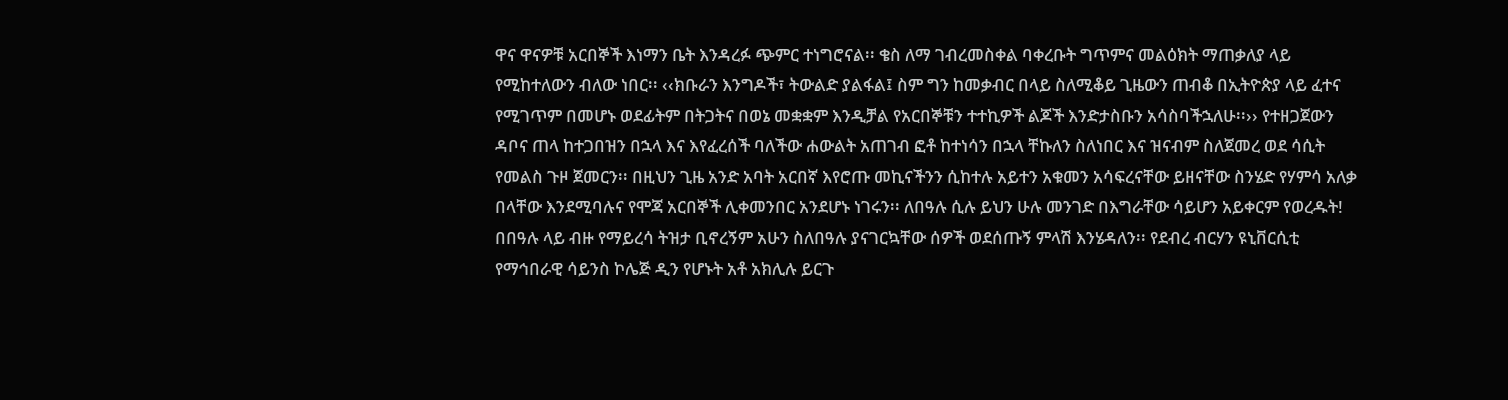ዋና ዋናዎቹ አርበኞች እነማን ቤት እንዳረፉ ጭምር ተነግሮናል፡፡ ቄስ ለማ ገብረመስቀል ባቀረቡት ግጥምና መልዕክት ማጠቃለያ ላይ የሚከተለውን ብለው ነበር፡፡ ‹‹ክቡራን እንግዶች፣ ትውልድ ያልፋል፤ ስም ግን ከመቃብር በላይ ስለሚቆይ ጊዜውን ጠብቆ በኢትዮጵያ ላይ ፈተና የሚገጥም በመሆኑ ወደፊትም በትጋትና በወኔ መቋቋም እንዲቻል የአርበኞቹን ተተኪዎች ልጆች እንድታስቡን አሳስባችኋለሁ፡፡›› የተዘጋጀውን ዳቦና ጠላ ከተጋበዝን በኋላ እና እየፈረሰች ባለችው ሐውልት አጠገብ ፎቶ ከተነሳን በኋላ ቸኩለን ስለነበር እና ዝናብም ስለጀመረ ወደ ሳሲት የመልስ ጉዞ ጀመርን፡፡ በዚህን ጊዜ አንድ አባት አርበኛ እየሮጡ መኪናችንን ሲከተሉ አይተን አቁመን አሳፍረናቸው ይዘናቸው ስንሄድ የሃምሳ አለቃ በላቸው እንደሚባሉና የሞጃ አርበኞች ሊቀመንበር አንደሆኑ ነገሩን፡፡ ለበዓሉ ሲሉ ይህን ሁሉ መንገድ በእግራቸው ሳይሆን አይቀርም የወረዱት! በበዓሉ ላይ ብዙ የማይረሳ ትዝታ ቢኖረኝም አሁን ስለበዓሉ ያናገርኳቸው ሰዎች ወደሰጡኝ ምላሽ እንሄዳለን፡፡ የደብረ ብርሃን ዩኒቨርሲቲ የማኅበራዊ ሳይንስ ኮሌጅ ዲን የሆኑት አቶ አክሊሉ ይርጉ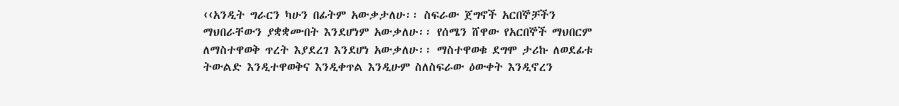‹‹አንዲት ግራርን ካሁን በፊትም አውቃታለሁ፡፡ ስፍራው ጀግኖች አርበኞቻችን ማህበራቸውን ያቋቋሙበት እንደሆነም አውቃለሁ፡፡ የሰሜን ሸዋው የአርበኞች ማህበርም ለማስተዋወቅ ጥረት እያደረገ እንደሆነ አውቃለሁ፡፡ ማስተዋወቁ ደግሞ ታሪኩ ለወደፊቱ ትውልድ እንዲተዋወቅና እንዲቀጥል እንዲሁም ስለስፍራው ዕውቀት እንዲኖረን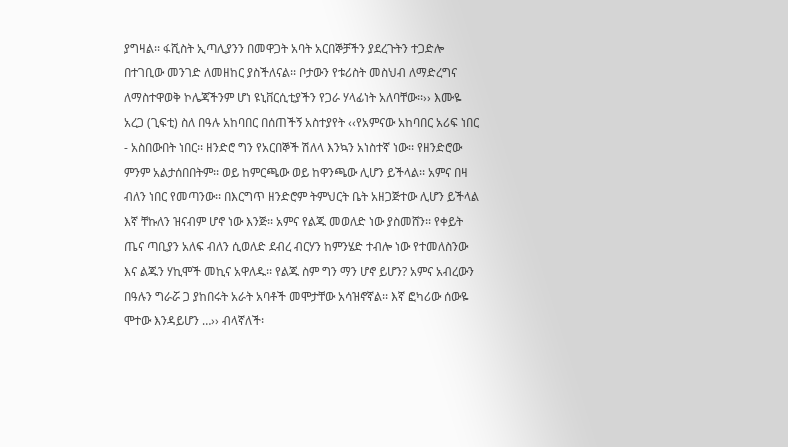ያግዛል፡፡ ፋሺስት ኢጣሊያንን በመዋጋት አባት አርበኞቻችን ያደረጉትን ተጋድሎ በተገቢው መንገድ ለመዘከር ያስችለናል፡፡ ቦታውን የቱሪስት መስህብ ለማድረግና ለማስተዋወቅ ኮሌጃችንም ሆነ ዩኒቨርሲቲያችን የጋራ ሃላፊነት አለባቸው፡፡›› እሙዬ አረጋ (ጊፍቲ) ስለ በዓሉ አከባበር በሰጠችኝ አስተያየት ‹‹የአምናው አከባበር አሪፍ ነበር - አስበውበት ነበር፡፡ ዘንድሮ ግን የአርበኞች ሽለላ እንኳን አነስተኛ ነው፡፡ የዘንድሮው ምንም አልታሰበበትም፡፡ ወይ ከምርጫው ወይ ከዋንጫው ሊሆን ይችላል፡፡ አምና በዛ ብለን ነበር የመጣንው፡፡ በእርግጥ ዘንድሮም ትምህርት ቤት አዘጋጅተው ሊሆን ይችላል እኛ ቸኩለን ዝናብም ሆኖ ነው እንጅ፡፡ አምና የልጁ መወለድ ነው ያስመሸን፡፡ የቀይት ጤና ጣቢያን አለፍ ብለን ሲወለድ ደብረ ብርሃን ከምንሄድ ተብሎ ነው የተመለስንው እና ልጁን ሃኪሞች መኪና አዋለዱ፡፡ የልጁ ስም ግን ማን ሆኖ ይሆን? አምና አብረውን በዓሉን ግራሯ ጋ ያከበሩት አራት አባቶች መሞታቸው አሳዝኖኛል፡፡ እኛ ፎካሪው ሰውዬ ሞተው እንዳይሆን …›› ብላኛለች፡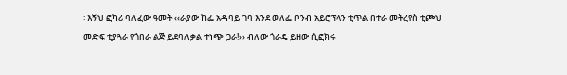፡ እኝህ ፎካሪ ባለፈው ዓመት ‹‹ራያው ከፌ አዳባይ ገባ እንደ ወለፌ ቦንብ አይሮፕላን ቲጥል በተራ መትረየስ ቲጮህ መድፍ ቲያጓራ የጎበራ ልጅ ይደባለቃል ተነጭ ጋራ!›› ብለው ጎራዴ ይዘው ሲፎክሩ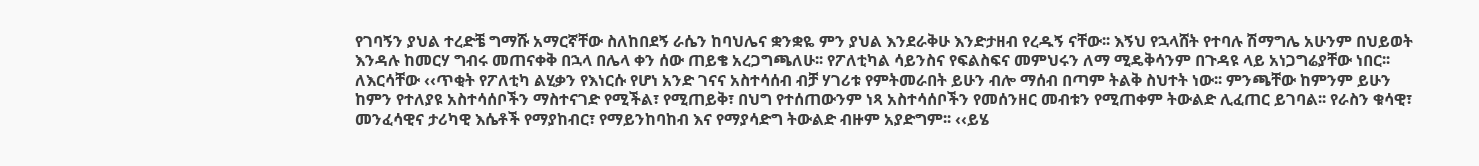የገባኝን ያህል ተረድቼ ግማሹ አማርኛቸው ስለከበደኝ ራሴን ከባህሌና ቋንቋዬ ምን ያህል እንደራቅሁ እንድታዘብ የረዱኝ ናቸው፡፡ እኝህ የኋላሸት የተባሉ ሽማግሌ አሁንም በህይወት እንዳሉ ከመርሃ ግብሩ መጠናቀቅ በኋላ በሌላ ቀን ሰው ጠይቄ አረጋግጫለሁ፡፡ የፖለቲካል ሳይንስና የፍልስፍና መምህሩን ለማ ሚዴቅሳንም በጉዳዩ ላይ አነጋግሬያቸው ነበር፡፡ ለእርሳቸው ‹‹ጥቂት የፖለቲካ ልሂቃን የእነርሱ የሆነ አንድ ገናና አስተሳሰብ ብቻ ሃገሪቱ የምትመራበት ይሁን ብሎ ማሰብ በጣም ትልቅ ስህተት ነው፡፡ ምንጫቸው ከምንም ይሁን ከምን የተለያዩ አስተሳሰቦችን ማስተናገድ የሚችል፣ የሚጠይቅ፣ በህግ የተሰጠውንም ነጻ አስተሳሰቦችን የመሰንዘር መብቱን የሚጠቀም ትውልድ ሊፈጠር ይገባል፡፡ የራስን ቁሳዊ፣ መንፈሳዊና ታሪካዊ እሴቶች የማያከብር፣ የማይንከባከብ እና የማያሳድግ ትውልድ ብዙም አያድግም፡፡ ‹‹ይሄ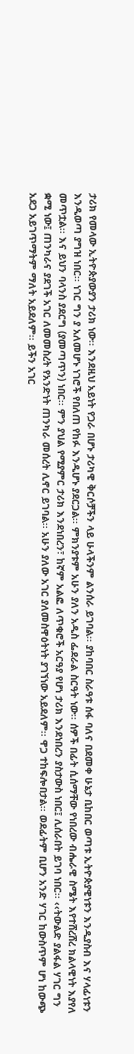ታሪክ የመላው ኢትዮጵያውያን ታሪክ ነው፡፡ እንደዚህ አይነት የጋራ በሆኑ ታሪካዊ ቅርሶቻችን ላይ ሁላችንም ልንሰራ ይገባል፡፡ ያከባበር ስራዓቱ ሰፋ ባለና በደመቀ ሁኔታ ቢከበር ወጣቱ ኢትዮጵያዊነቱን እንዲያስብ እና ሃላፊነቱን እንዲወጣ ያግዝ ነበር፡፡ ነገር ግን ያ አለመሆኑ ነገሮች የበለጠ የከፉ እንዲሆኑ ያደርጋል፡፡ ምክንያቱም አሁን ያለን አዲስ ፌደራል ስርዓት ነው፡፡ ሰዎች በፊት ሲሰማቸው የነበረው ብሔራዊ ስሜት እየተሸረሸረ ክልላዊነት እያየለ መጥቷል፡፡ እና ይህን ባላንስ ያደርግ (ያመጣጥን) ነበር፡፡ ምን ያህል የሚያምር ታሪክ እንደነበረን፣ ከኛም አልፎ ለጥቁሮች አርዓያ የሆነ ታሪክ እንደነበረን ያስታውስ ነበር፤ ሊሰራበት ይገባ ነበር፡፡ ‹‹ትውልድ ያልፋል ሃገር ግን ቋሚ ነው፤ ጠንካራና ያደገች አገር ለመመስረት የአንድነት ጠንካራ መሰረት ሊኖር ይገባል፡፡ አሁን ያለው አገር ያለመስዋዕትነት ያገኘነው አይደለም፡፡ ዋጋ ተከፍሎበታል፡፡ ወደፊትም ቢሆን አንድ ሃገር ከውስጥም ሆነ ከውጭ አደጋ አይገጥማትም ማለት አይደለም፡፡ ይችን አገር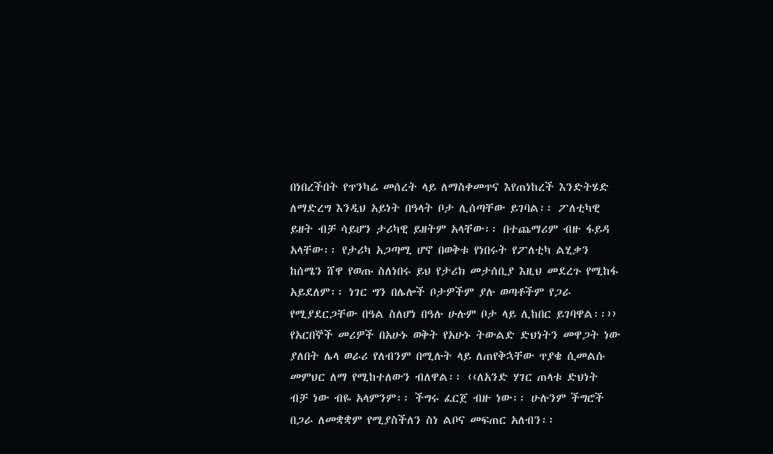በነበረችበት የጥንካሬ መሰረት ላይ ለማስቀመጥና እየጠነከረች እንድትሄድ ለማድረግ እንዲህ አይነት በዓላት ቦታ ሊሰጣቸው ይገባል፡፡ ፖለቲካዊ ይዘት ብቻ ሳይሆን ታሪካዊ ይዘትም አላቸው፡፡ በተጨማሪም ብዙ ፋይዳ አላቸው፡፡ የታሪካ አጋጣሚ ሆኖ በወቅቱ የነበሩት የፖለቲካ ልሂቃን ከሰሜን ሸዋ የወጡ ስለነበሩ ይህ የታሪክ መታሰቢያ እዚህ መደረጉ የሚከፋ አይደለም፡፡ ነገር ግን በሌሎች ቦታዎችም ያሉ ወጣቶችም የጋራ የሚያደርጋቸው በዓል ስለሆነ በዓሉ ሁሉም ቦታ ላይ ሊከበር ይገባዋል፡፡›› የአርበኞች መሪዎች በአሁኑ ወቅት የአሁኑ ትውልድ ድህነትን መዋጋት ነው ያለበት ሌላ ወራሪ የለብንም በሚሉት ላይ ለጠየቅኋቸው ጥያቄ ሲመልሱ መምህር ለማ የሚከተለውን ብለዋል፡፡ ‹‹ለአንድ ሃገር ጠላቱ ድህነት ብቻ ነው ብዬ አላምንም፡፡ ችግሩ ፈርጀ ብዙ ነው፡፡ ሁሉንም ችግሮች በጋራ ለመቋቋም የሚያስችለን ስነ ልቦና መፍጠር አለብን፡፡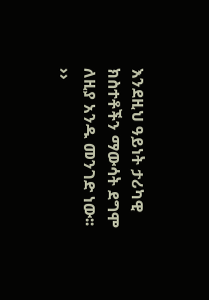እንደዚህ ዓይነት ታሪካዊ ክስተቶችን ማውሳት ደግሞ ለዚያ አንዱ መንገድ ነው፡፡ ››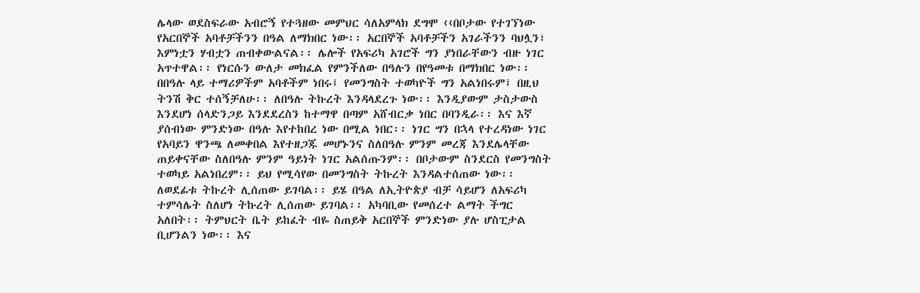ሌላው ወደስፍራው አብሮኝ የተጓዘው መምህር ሳለአምላክ ደግሞ ‹‹በቦታው የተገኘነው የአርበኞች አባቶቻችንን በዓል ለማክበር ነው፡፡ አርበኞች አባቶቻችን አገራችንን ባህሏን፣ እምነቷን ሃብቷን ጠብቀውልናል፡፡ ሌሎች የአፍሪካ አገሮች ግን ያነበራቸውን ብዙ ነገር አጥተዋል፡፡ የነርሱን ውለታ መክፈል የምንችለው በዓሉን በየዓመቱ በማክበር ነው፡፡ በበዓሉ ላይ ተማሪዎችም አባቶችም ነበሩ፤ የመንግስት ተወካዮች ግን አልነበሩም፤ በዚህ ትንሽ ቅር ተሰኝቻለሁ፡፡ ለበዓሉ ትኩረት እንዳላደረጉ ነው፡፡ እንዲያውም ታስታውስ እንደሆነ ሰላድንጋይ እንደደረስን ከተማዋ በጣም አሸብርቃ ነበር በባንዲራ፡፡ እና እኛ ያሰብነው ምንድነው በዓሉ እየተከበረ ነው በሚል ነበር፡፡ ነገር ግን በኋላ የተረዳነው ነገር የአባይን ዋንጫ ለመቀበል እየተዘጋጁ መሆኑንና ስለበዓሉ ምንም መረጃ እንደሌላቸው ጠይቀናቸው ስለበዓሉ ምንም ዓይነት ነገር አልሰጡንም፡፡ በቦታውም ስንደርስ የመንግስት ተወካይ አልነበረም፡፡ ይህ የሚሳየው በመንግስት ትኩረት እንዳልተሰጠው ነው፡፡ ለወደፊቱ ትኩረት ሊሰጠው ይገባል፡፡ ይሄ በዓል ለኢትዮጵያ ብቻ ሳይሆን ለአፍሪካ ተምሳሌት ስለሆነ ትኩረት ሊሰጠው ይገባል፡፡ አካባቢው የመሰረተ ልማት ችግር አለበት፡፡ ትምህርት ቤት ይከፈት ብዬ ስጠይቅ አርበኞች ምንድነው ያሉ ሆስፒታል ቢሆንልን ነው፡፡ እና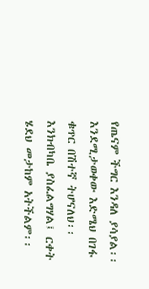የጤናም ችግር እንዳለ ያሳያል፡፡ እንደሚታወቀው እድሜህ በገፋ ቁጥር በሽተኛ ትሆናለህ፡፡ እንክብካቤ ያስፈልግሃል፤ ርቀት ሄደህ መታከም አትችልም፡፡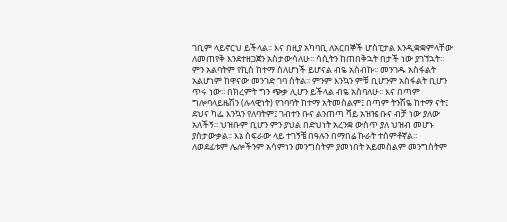ገቢም ላይኖርህ ይችላል፡፡ እና በዚያ አካባቢ ለአርበኞች ሆስፒታል እንዲቋቋምላቸው ለመጠየቅ እንደተዘጋጀን አስታውሳለሁ፡፡ ሳሲትን ከጠበቅኋት በታች ነው ያገኘኋት፡፡ ምን አልባትም የኪስ ከተማ ስለሆነች ይሆናል ብዬ አሰብኩ፡፡ መንገዱ አስፋልት አልሆነም ከዋናው መንገድ ገባ ስትል፡፡ ምንም እንኳን ምቹ ቢሆንም አስፋልት ቢሆን ጥሩ ነው፡፡ በክረምት ግን ጭቃ ሊሆን ይችላል ብዬ አስባለሁ፡፡ እና በጣም ግሎባላይዜሽን (ሉላዊነት) የገባባት ከተማ አትመስልም፤ በጣም ትንሽዬ ከተማ ናት፤ ደህና ካፌ እንኳን የለባትም፤ ገብተን ቡና ልንጠጣ ሻይ አዝዤ ቡና ብቻ ነው ያለው አለችኝ፡፡ ህዝቡም ቢሆን ምን ያህል በድህነት አረንቋ ውስጥ ያለ ህዝብ መሆኑ ያስታውቃል፡፡ እኔ ስፍራው ላይ ተገኝቼ በዓሉን በማበሬ ኩራት ተሰምቶኛል፡፡ ለወደፊቱም ሌሎችንም አሳምነን መንግስትም ያመነበት አይመስልም መንግስትም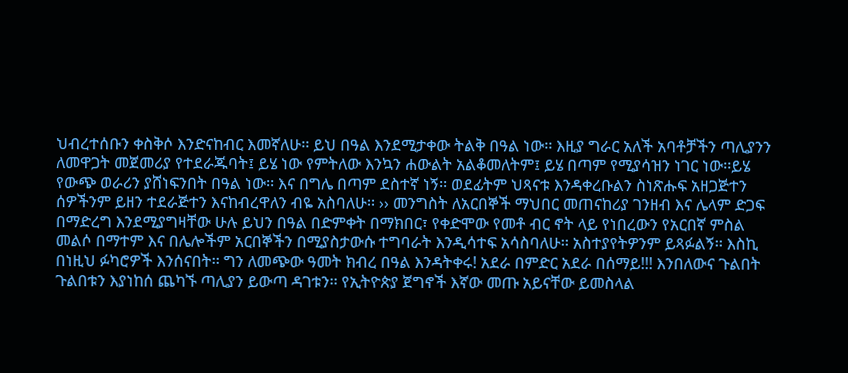ህብረተሰቡን ቀስቅሶ እንድናከብር እመኛለሁ፡፡ ይህ በዓል እንደሚታቀው ትልቅ በዓል ነው፡፡ እዚያ ግራር አለች አባቶቻችን ጣሊያንን ለመዋጋት መጀመሪያ የተደራጁባት፤ ይሄ ነው የምትለው እንኳን ሐውልት አልቆመለትም፤ ይሄ በጣም የሚያሳዝን ነገር ነው፡፡ይሄ የውጭ ወራሪን ያሸነፍንበት በዓል ነው፡፡ እና በግሌ በጣም ደስተኛ ነኝ፡፡ ወደፊትም ህጻናቱ እንዳቀረቡልን ስነጽሑፍ አዘጋጅተን ሰዎችንም ይዘን ተደራጅተን እናከብረዋለን ብዬ አስባለሁ፡፡ ›› መንግስት ለአርበኞች ማህበር መጠናከሪያ ገንዘብ እና ሌላም ድጋፍ በማድረግ እንደሚያግዛቸው ሁሉ ይህን በዓል በድምቀት በማክበር፣ የቀድሞው የመቶ ብር ኖት ላይ የነበረውን የአርበኛ ምስል መልሶ በማተም እና በሌሎችም አርበኞችን በሚያስታውሱ ተግባራት እንዲሳተፍ አሳስባለሁ፡፡ አስተያየትዎንም ይጻፉልኝ፡፡ እስኪ በነዚህ ፉካሮዎች እንሰናበት፡፡ ግን ለመጭው ዓመት ክብረ በዓል እንዳትቀሩ! አደራ በምድር አደራ በሰማይ!!! እንበለውና ጉልበት ጉልበቱን እያነከሰ ጨካኙ ጣሊያን ይውጣ ዳገቱን፡፡ የኢትዮጵያ ጀግኖች እኛው መጡ አይናቸው ይመስላል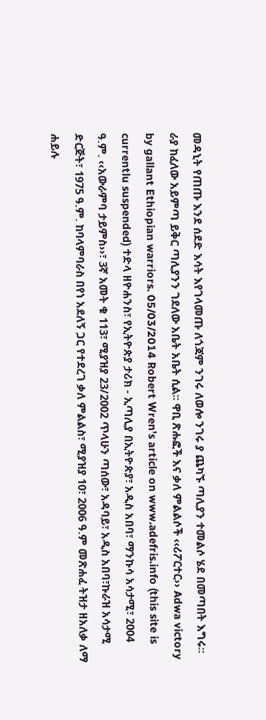መዳኒት የጠጡ እንደ ሰደድ እሳት እየገላመጡ ለጎጃም ንገሩ ለወሎ ንገሩ ያ ጨካኙ ጣሊያን ተመልሶ ሄደ በመጣበት እግሩ፡፡ ራያ ከፈለው አይምጣ ይቅር ጣሊያንን ገደለው አቤት አቤት ሲል፡፡ ዋቢ ጽሑፎች እና ቃለ ምልልሶች ‹‹ሪፖርተር›› Adwa victory by gallant Ethiopian warriors. 05/03/2014 Robert Wren’s article on www.adefris.info (this site is currentlu suspended) ተድላ ዘዮሐንስ፣ የኢትዮጵያ ታሪክ - ኢጣሊያ በኢትዮጵያ፣ አዲስ አበባ፣ ማንኩሳ አሳታሚ፣ 2004 ዓ.ም. ‹‹አውራምባ ታይምስ››፣ 3ኛ አመት ቁ 113፣ ሚያዝያ 23/2002 ጥላሁን ጣሰው፣ አዳባይ፣ አዲስ አበባ፣ኩራዝ አሳታሚ ድርጅት፣ 1975 ዓ.ም. ከባላምባራስ በየነ አደለኝ ጋር የተደረገ ቃለ ምልልስ፣ ሚያዝያ 10፣ 2006 ዓ.ም መጽሐፈ ትዝታ ዘአለቃ ለማ ሐይሉ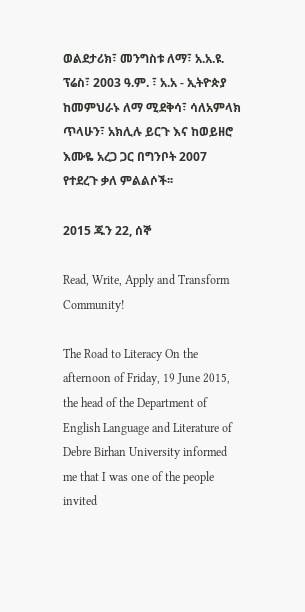ወልደታሪክ፣ መንግስቱ ለማ፣ አ.አ.ዩ. ፕሬስ፣ 2003 ዓ.ም. ፣ አ.አ - ኢትዮጵያ ከመምህራኑ ለማ ሚደቅሳ፣ ሳለአምላክ ጥላሁን፣ አክሊሉ ይርጉ እና ከወይዘሮ እሙዬ አረጋ ጋር በግንቦት 2007 የተደረጉ ቃለ ምልልሶች፡፡

2015 ጁን 22, ሰኞ

Read, Write, Apply and Transform Community!

The Road to Literacy On the afternoon of Friday, 19 June 2015, the head of the Department of English Language and Literature of Debre Birhan University informed me that I was one of the people invited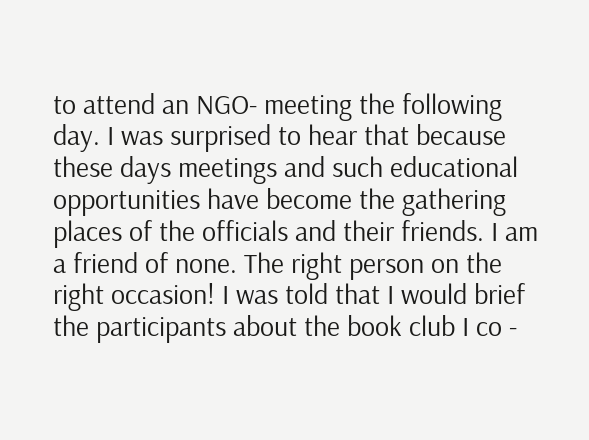to attend an NGO- meeting the following day. I was surprised to hear that because these days meetings and such educational opportunities have become the gathering places of the officials and their friends. I am a friend of none. The right person on the right occasion! I was told that I would brief the participants about the book club I co -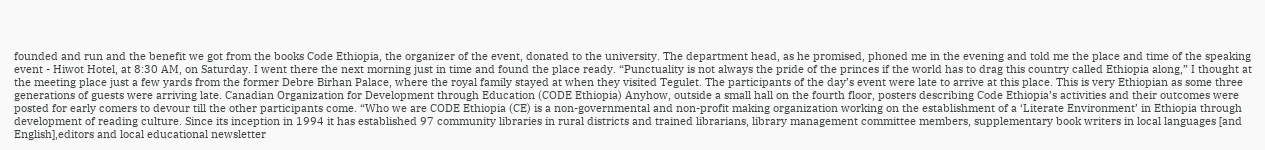founded and run and the benefit we got from the books Code Ethiopia, the organizer of the event, donated to the university. The department head, as he promised, phoned me in the evening and told me the place and time of the speaking event - Hiwot Hotel, at 8:30 AM, on Saturday. I went there the next morning just in time and found the place ready. “Punctuality is not always the pride of the princes if the world has to drag this country called Ethiopia along,” I thought at the meeting place just a few yards from the former Debre Birhan Palace, where the royal family stayed at when they visited Tegulet. The participants of the day’s event were late to arrive at this place. This is very Ethiopian as some three generations of guests were arriving late. Canadian Organization for Development through Education (CODE Ethiopia) Anyhow, outside a small hall on the fourth floor, posters describing Code Ethiopia’s activities and their outcomes were posted for early comers to devour till the other participants come. “Who we are CODE Ethiopia (CE) is a non-governmental and non-profit making organization working on the establishment of a ‘Literate Environment’ in Ethiopia through development of reading culture. Since its inception in 1994 it has established 97 community libraries in rural districts and trained librarians, library management committee members, supplementary book writers in local languages [and English],editors and local educational newsletter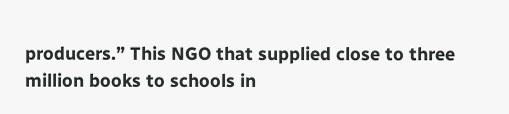producers.” This NGO that supplied close to three million books to schools in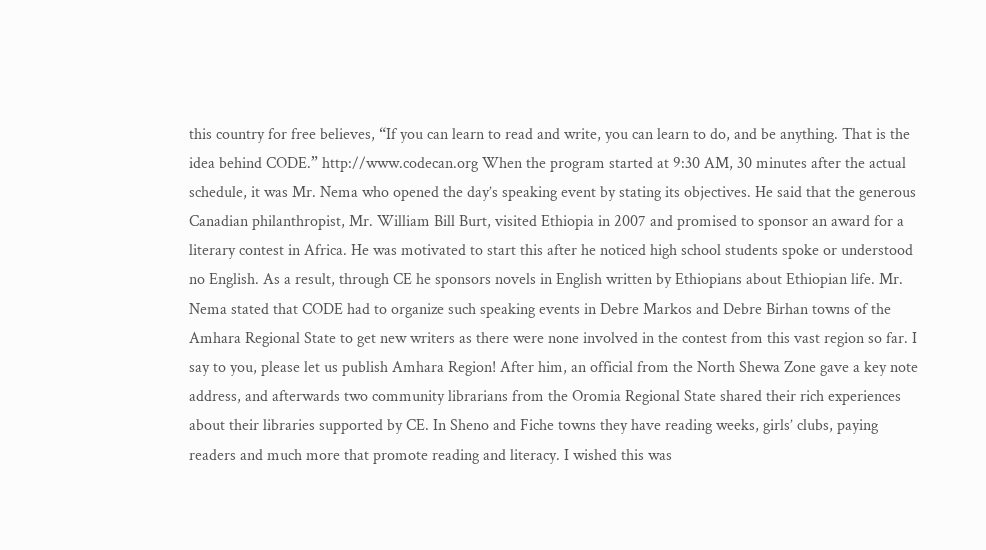this country for free believes, “If you can learn to read and write, you can learn to do, and be anything. That is the idea behind CODE.” http://www.codecan.org When the program started at 9:30 AM, 30 minutes after the actual schedule, it was Mr. Nema who opened the day’s speaking event by stating its objectives. He said that the generous Canadian philanthropist, Mr. William Bill Burt, visited Ethiopia in 2007 and promised to sponsor an award for a literary contest in Africa. He was motivated to start this after he noticed high school students spoke or understood no English. As a result, through CE he sponsors novels in English written by Ethiopians about Ethiopian life. Mr. Nema stated that CODE had to organize such speaking events in Debre Markos and Debre Birhan towns of the Amhara Regional State to get new writers as there were none involved in the contest from this vast region so far. I say to you, please let us publish Amhara Region! After him, an official from the North Shewa Zone gave a key note address, and afterwards two community librarians from the Oromia Regional State shared their rich experiences about their libraries supported by CE. In Sheno and Fiche towns they have reading weeks, girls’ clubs, paying readers and much more that promote reading and literacy. I wished this was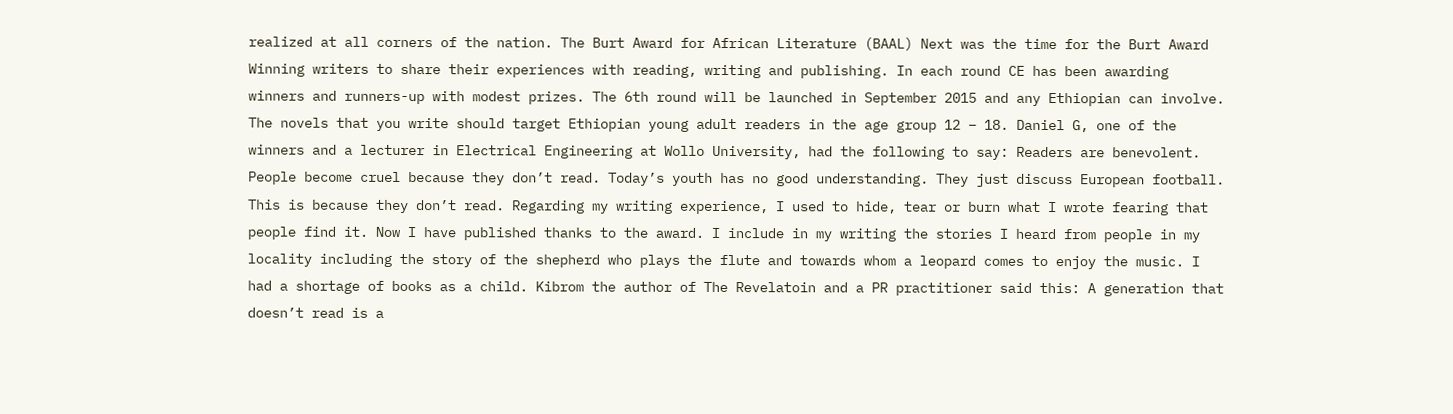realized at all corners of the nation. The Burt Award for African Literature (BAAL) Next was the time for the Burt Award Winning writers to share their experiences with reading, writing and publishing. In each round CE has been awarding winners and runners-up with modest prizes. The 6th round will be launched in September 2015 and any Ethiopian can involve. The novels that you write should target Ethiopian young adult readers in the age group 12 – 18. Daniel G, one of the winners and a lecturer in Electrical Engineering at Wollo University, had the following to say: Readers are benevolent. People become cruel because they don’t read. Today’s youth has no good understanding. They just discuss European football. This is because they don’t read. Regarding my writing experience, I used to hide, tear or burn what I wrote fearing that people find it. Now I have published thanks to the award. I include in my writing the stories I heard from people in my locality including the story of the shepherd who plays the flute and towards whom a leopard comes to enjoy the music. I had a shortage of books as a child. Kibrom the author of The Revelatoin and a PR practitioner said this: A generation that doesn’t read is a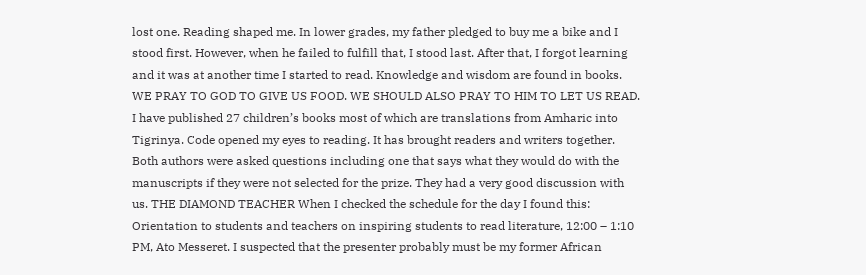lost one. Reading shaped me. In lower grades, my father pledged to buy me a bike and I stood first. However, when he failed to fulfill that, I stood last. After that, I forgot learning and it was at another time I started to read. Knowledge and wisdom are found in books. WE PRAY TO GOD TO GIVE US FOOD. WE SHOULD ALSO PRAY TO HIM TO LET US READ. I have published 27 children’s books most of which are translations from Amharic into Tigrinya. Code opened my eyes to reading. It has brought readers and writers together. Both authors were asked questions including one that says what they would do with the manuscripts if they were not selected for the prize. They had a very good discussion with us. THE DIAMOND TEACHER When I checked the schedule for the day I found this: Orientation to students and teachers on inspiring students to read literature, 12:00 – 1:10 PM, Ato Messeret. I suspected that the presenter probably must be my former African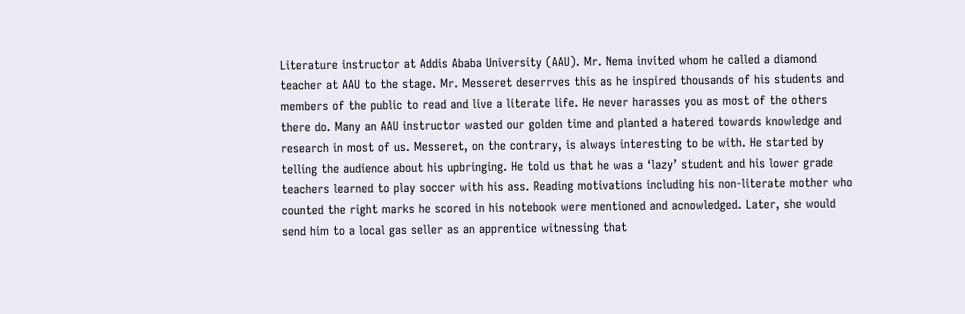Literature instructor at Addis Ababa University (AAU). Mr. Nema invited whom he called a diamond teacher at AAU to the stage. Mr. Messeret deserrves this as he inspired thousands of his students and members of the public to read and live a literate life. He never harasses you as most of the others there do. Many an AAU instructor wasted our golden time and planted a hatered towards knowledge and research in most of us. Messeret, on the contrary, is always interesting to be with. He started by telling the audience about his upbringing. He told us that he was a ‘lazy’ student and his lower grade teachers learned to play soccer with his ass. Reading motivations including his non-literate mother who counted the right marks he scored in his notebook were mentioned and acnowledged. Later, she would send him to a local gas seller as an apprentice witnessing that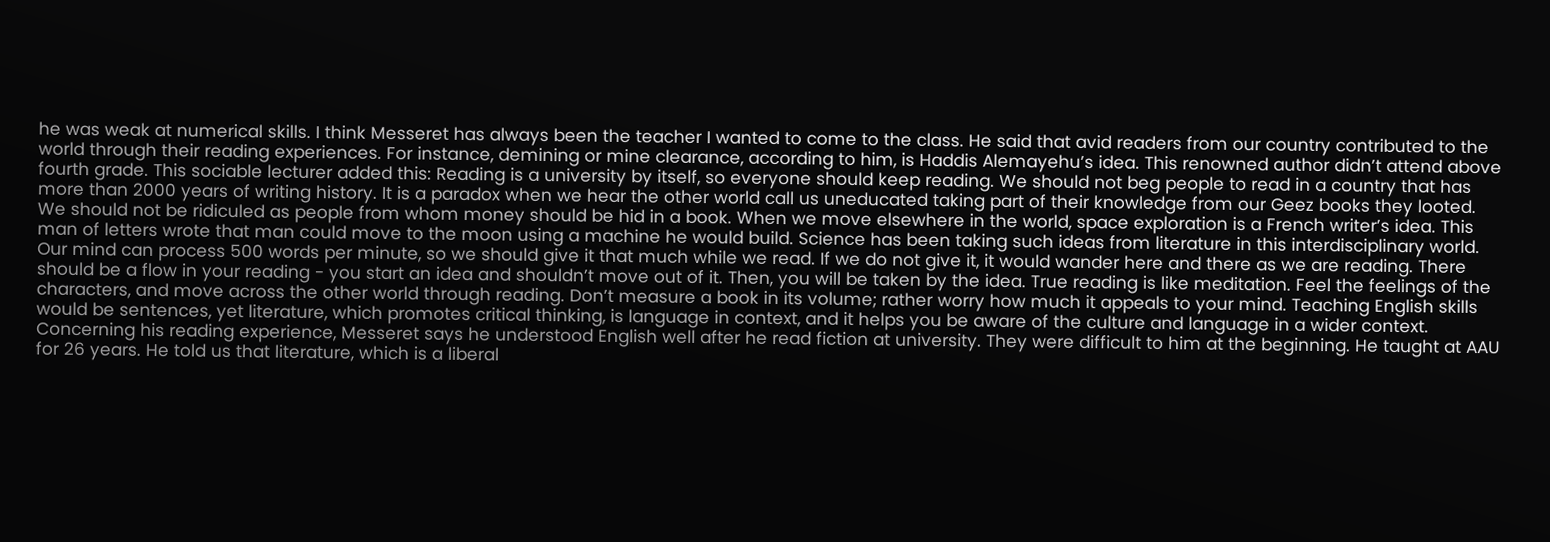he was weak at numerical skills. I think Messeret has always been the teacher I wanted to come to the class. He said that avid readers from our country contributed to the world through their reading experiences. For instance, demining or mine clearance, according to him, is Haddis Alemayehu’s idea. This renowned author didn’t attend above fourth grade. This sociable lecturer added this: Reading is a university by itself, so everyone should keep reading. We should not beg people to read in a country that has more than 2000 years of writing history. It is a paradox when we hear the other world call us uneducated taking part of their knowledge from our Geez books they looted. We should not be ridiculed as people from whom money should be hid in a book. When we move elsewhere in the world, space exploration is a French writer’s idea. This man of letters wrote that man could move to the moon using a machine he would build. Science has been taking such ideas from literature in this interdisciplinary world. Our mind can process 500 words per minute, so we should give it that much while we read. If we do not give it, it would wander here and there as we are reading. There should be a flow in your reading - you start an idea and shouldn’t move out of it. Then, you will be taken by the idea. True reading is like meditation. Feel the feelings of the characters, and move across the other world through reading. Don’t measure a book in its volume; rather worry how much it appeals to your mind. Teaching English skills would be sentences, yet literature, which promotes critical thinking, is language in context, and it helps you be aware of the culture and language in a wider context. Concerning his reading experience, Messeret says he understood English well after he read fiction at university. They were difficult to him at the beginning. He taught at AAU for 26 years. He told us that literature, which is a liberal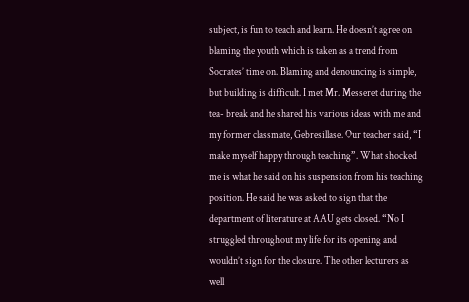subject, is fun to teach and learn. He doesn’t agree on blaming the youth which is taken as a trend from Socrates’ time on. Blaming and denouncing is simple, but building is difficult. I met Mr. Messeret during the tea- break and he shared his various ideas with me and my former classmate, Gebresillase. Our teacher said, “I make myself happy through teaching”. What shocked me is what he said on his suspension from his teaching position. He said he was asked to sign that the department of literature at AAU gets closed. “No I struggled throughout my life for its opening and wouldn’t sign for the closure. The other lecturers as well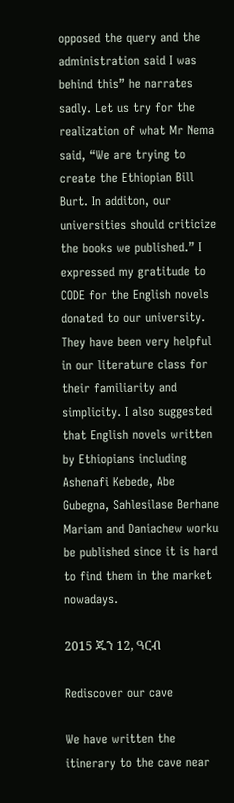opposed the query and the administration said I was behind this” he narrates sadly. Let us try for the realization of what Mr Nema said, “We are trying to create the Ethiopian Bill Burt. In additon, our universities should criticize the books we published.” I expressed my gratitude to CODE for the English novels donated to our university. They have been very helpful in our literature class for their familiarity and simplicity. I also suggested that English novels written by Ethiopians including Ashenafi Kebede, Abe Gubegna, Sahlesilase Berhane Mariam and Daniachew worku be published since it is hard to find them in the market nowadays.

2015 ጁን 12, ዓርብ

Rediscover our cave

We have written the itinerary to the cave near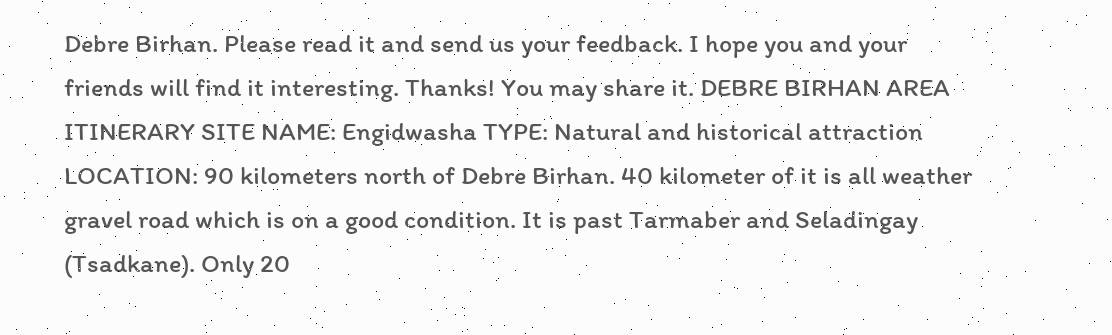Debre Birhan. Please read it and send us your feedback. I hope you and your friends will find it interesting. Thanks! You may share it. DEBRE BIRHAN AREA ITINERARY SITE NAME: Engidwasha TYPE: Natural and historical attraction LOCATION: 90 kilometers north of Debre Birhan. 40 kilometer of it is all weather gravel road which is on a good condition. It is past Tarmaber and Seladingay (Tsadkane). Only 20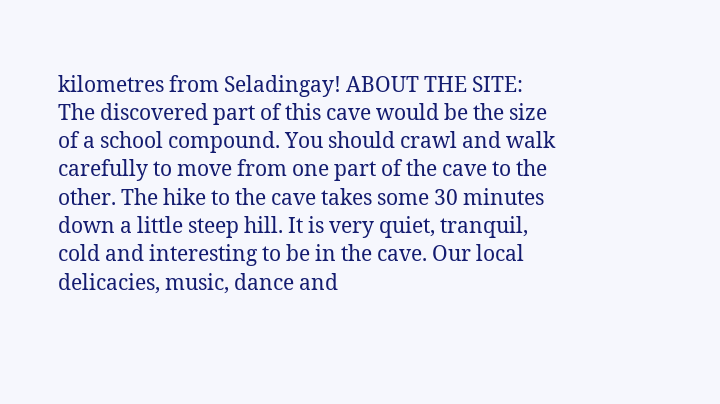kilometres from Seladingay! ABOUT THE SITE: The discovered part of this cave would be the size of a school compound. You should crawl and walk carefully to move from one part of the cave to the other. The hike to the cave takes some 30 minutes down a little steep hill. It is very quiet, tranquil, cold and interesting to be in the cave. Our local delicacies, music, dance and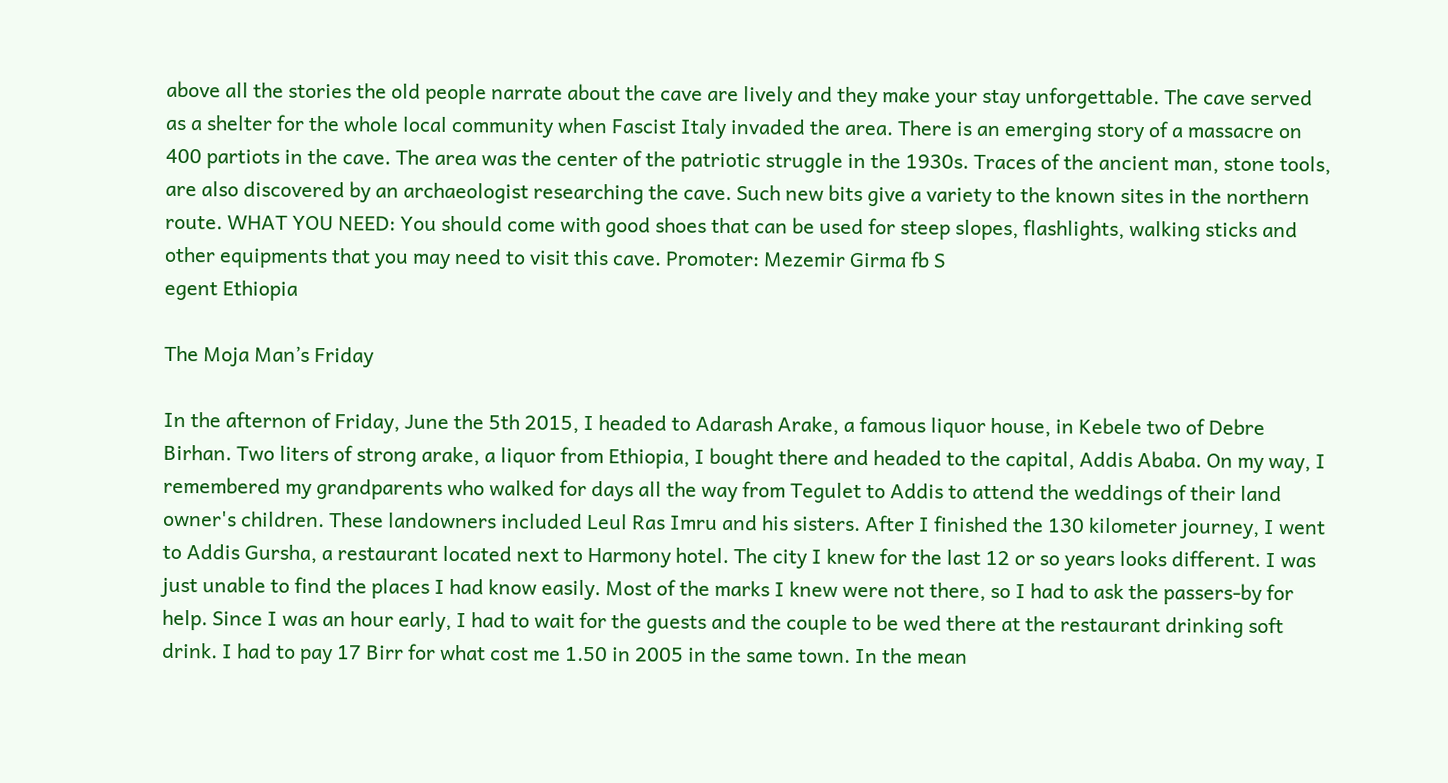above all the stories the old people narrate about the cave are lively and they make your stay unforgettable. The cave served as a shelter for the whole local community when Fascist Italy invaded the area. There is an emerging story of a massacre on 400 partiots in the cave. The area was the center of the patriotic struggle in the 1930s. Traces of the ancient man, stone tools, are also discovered by an archaeologist researching the cave. Such new bits give a variety to the known sites in the northern route. WHAT YOU NEED: You should come with good shoes that can be used for steep slopes, flashlights, walking sticks and other equipments that you may need to visit this cave. Promoter: Mezemir Girma fb S
egent Ethiopia

The Moja Man’s Friday

In the afternon of Friday, June the 5th 2015, I headed to Adarash Arake, a famous liquor house, in Kebele two of Debre Birhan. Two liters of strong arake, a liquor from Ethiopia, I bought there and headed to the capital, Addis Ababa. On my way, I remembered my grandparents who walked for days all the way from Tegulet to Addis to attend the weddings of their land owner's children. These landowners included Leul Ras Imru and his sisters. After I finished the 130 kilometer journey, I went to Addis Gursha, a restaurant located next to Harmony hotel. The city I knew for the last 12 or so years looks different. I was just unable to find the places I had know easily. Most of the marks I knew were not there, so I had to ask the passers-by for help. Since I was an hour early, I had to wait for the guests and the couple to be wed there at the restaurant drinking soft drink. I had to pay 17 Birr for what cost me 1.50 in 2005 in the same town. In the mean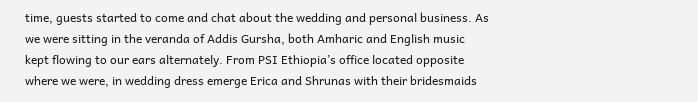time, guests started to come and chat about the wedding and personal business. As we were sitting in the veranda of Addis Gursha, both Amharic and English music kept flowing to our ears alternately. From PSI Ethiopia’s office located opposite where we were, in wedding dress emerge Erica and Shrunas with their bridesmaids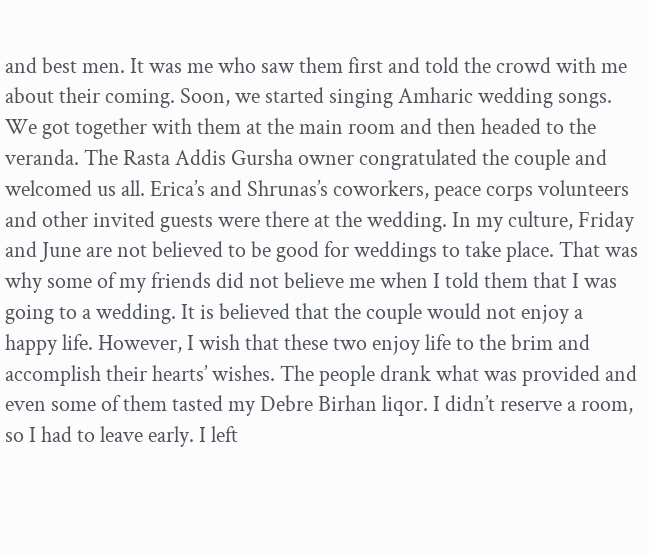and best men. It was me who saw them first and told the crowd with me about their coming. Soon, we started singing Amharic wedding songs. We got together with them at the main room and then headed to the veranda. The Rasta Addis Gursha owner congratulated the couple and welcomed us all. Erica’s and Shrunas’s coworkers, peace corps volunteers and other invited guests were there at the wedding. In my culture, Friday and June are not believed to be good for weddings to take place. That was why some of my friends did not believe me when I told them that I was going to a wedding. It is believed that the couple would not enjoy a happy life. However, I wish that these two enjoy life to the brim and accomplish their hearts’ wishes. The people drank what was provided and even some of them tasted my Debre Birhan liqor. I didn’t reserve a room, so I had to leave early. I left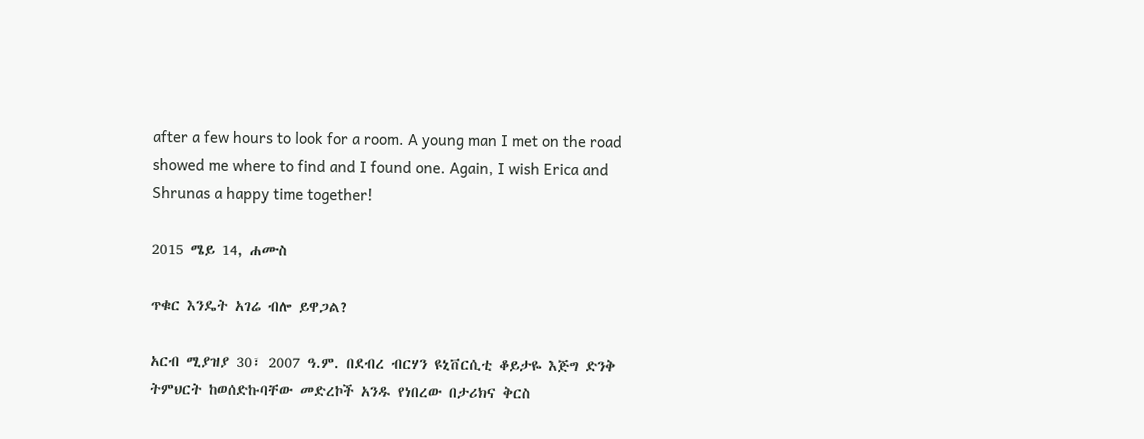after a few hours to look for a room. A young man I met on the road showed me where to find and I found one. Again, I wish Erica and Shrunas a happy time together!

2015 ሜይ 14, ሐሙስ

ጥቁር እንዴት አገሬ ብሎ ይዋጋል?

አርብ ሚያዝያ 30፣ 2007 ዓ.ም. በደብረ ብርሃን ዩኒቨርሲቲ ቆይታዬ እጅግ ድንቅ ትምህርት ከወሰድኩባቸው መድረኮች አንዱ የነበረው በታሪክና ቅርስ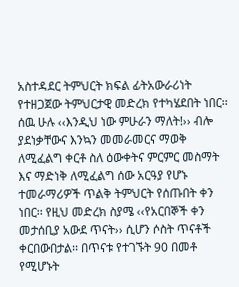አስተዳደር ትምህርት ክፍል ፊትአውራሪነት የተዘጋጀው ትምህርታዊ መድረክ የተካሄደበት ነበር፡፡ ሰዉ ሁሉ ‹‹እንዲህ ነው ምሁራን ማለት!›› ብሎ ያደነቃቸውና እንኳን መመራመርና ማወቅ ለሚፈልግ ቀርቶ ስለ ዕውቀትና ምርምር መስማት እና ማድነቅ ለሚፈልግ ሰው አርዓያ የሆኑ ተመራማሪዎች ጥልቅ ትምህርት የሰጡበት ቀን ነበር፡፡ የዚህ መድረክ ስያሜ ‹‹የአርበኞች ቀን መታሰቢያ አውደ ጥናት›› ሲሆን ሶስት ጥናቶች ቀርበውበታል፡፡ በጥናቱ የተገኙት 90 በመቶ የሚሆኑት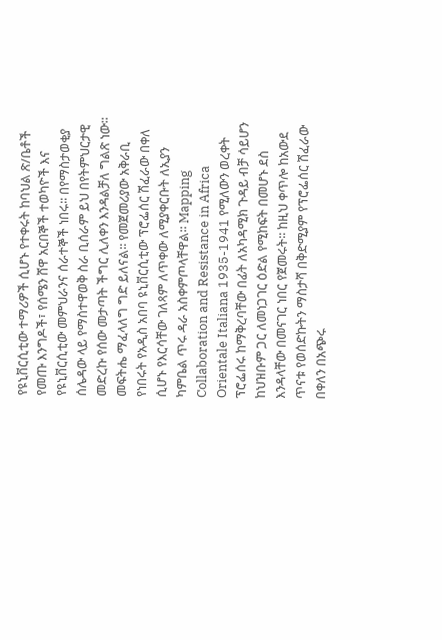የዩኒቨርሲቲው ተማሪዎች ሲሆኑ የተቀሩት ከባህል ጽ/ቤቶች የመጡ እንግዶች፣ የሰሜን ሸዋ አርበኞች ተወካዮች እና የዩኒቨርሲቲው መምህራንና ሰራተኞች ነበሩ፡፡ በየማስታወቂያ ሰሌዳው ላይ የማስተዋወቅ ስራ ቢሰራም ይህ በየትምህርታዊ መድረኩ የሰው መታጣት ችግር ሊለቀን እንዳልቻለ ግልጽ ነው፡፡ መፍትሔ ማፈላለግ ግድ ይለናል፡፡ የመጀመሪያው አቅራቢ የነበሩት የአዲስ አበባ ዩኒቨርሲቲው ፕሮፌሰር ሽፈራው በቀለ ሲሆኑ የእርሳቸው ገለጻም ለጥቀው ለሚያቀርቡት ለኢያን ካምቤል ጥሩ ዳራ አስቀምጦላቸዋል፡፡ Mapping Collaboration and Resistance in Africa Orientale Italiana 1935-1941 የሚለውን ወረቀት ፕሮፌሰሩ ከማቅረባቸው በፊት ለአካዳሚክ ጉዳይ ብቻ ሳይሆን ከህዝቡም ጋር ለመነጋገር ዕድል የሚከፍት በመሆኑ ደስ እንዳላቸው በመናገር ነበር የጀመሩት፡፡ ከዚህ ቀጥሎ ከአውደ ጥናቱ የወሰድኩትን ማስታሻ በቅድሚያም የፕሮፌሰር ሽፈራው በቀለን በአጭሩ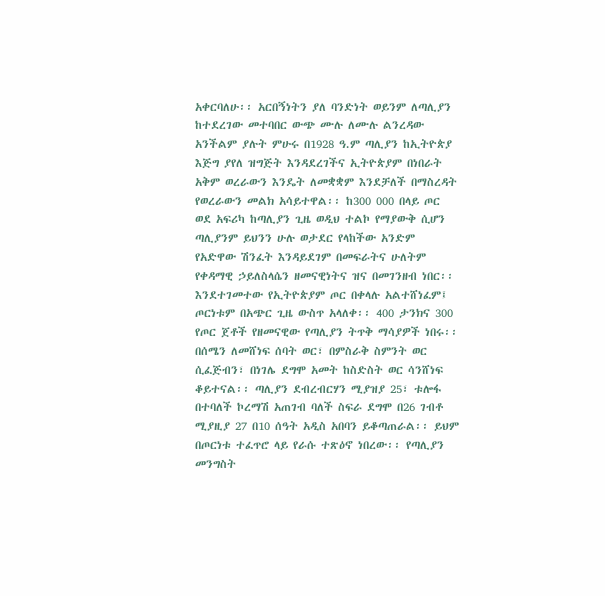አቀርባለሁ፡፡ አርበኝነትን ያለ ባንድነት ወይንም ለጣሊያን ከተደረገው መተባበር ውጭ ሙሉ ለሙሉ ልንረዳው አንችልም ያሉት ምሁሩ በ1928 ዓ.ም ጣሊያን ከኢትዮጵያ እጅግ ያየለ ዝግጅት እንዳደረገችና ኢትዮጵያም በነበራት አቅም ወረራውን እንዴት ለመቋቋም እንደቻለች በማስረዳት የወረራውን መልክ አሳይተዋል፡፡ ከ300 000 በላይ ጦር ወደ አፍሪካ ከጣሊያን ጊዜ ወዲህ ተልኮ የማያውቅ ሲሆን ጣሊያንም ይህንን ሁሉ ወታደር የላከችው አንድም የአድዋው ሽንፈት እንዳይደገም በመፍራትና ሁለትም የቀዳማዊ ኃይለስላሴን ዘመናዊነትና ዝና በመገንዘብ ነበር፡፡ እንደተገመተው የኢትዮጵያም ጦር በቀላሉ አልተሸነፈም፤ ጦርነቱም በአጭር ጊዜ ውስጥ አላለቀ፡፡ 400 ታንክና 300 የጦር ጀቶች የዘመናዊው የጣሊያን ትጥቅ ማሳያዎች ነበሩ፡፡በሰሜን ለመሸነፍ ሰባት ወር፣ በምስራቅ ስምንት ወር ሲፈጅብን፣ በነገሌ ደግሞ አመት ከስድስት ወር ሳንሸነፍ ቆይተናል፡፡ ጣሊያን ደብረብርሃን ሚያዝያ 25፣ ቱሎፋ በተባለች ኮረማሽ አጠገብ ባለች ስፍራ ደግሞ በ26 ገብቶ ሚያዚያ 27 በ10 ሰዓት አዲስ አበባን ይቆጣጠራል፡፡ ይህም በጦርነቱ ተፈጥሮ ላይ የራሱ ተጽዕኖ ነበረው፡፡ የጣሊያን መንግስት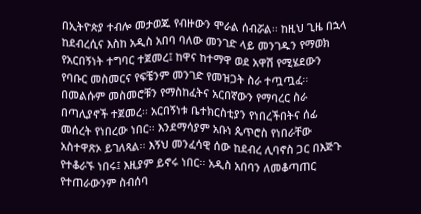በኢትዮጵያ ተብሎ መታወጁ የብዙውን ሞራል ሰብሯል፡፡ ከዚህ ጊዜ በኋላ ከደብረሲና እስከ አዲስ አበባ ባለው መንገድ ላይ መንገዱን የማወክ የአርበኝነት ተግባር ተጀመረ፤ ከዋና ከተማዋ ወደ አዋሽ የሚሄደውን የባቡር መስመርና የፍቼንም መንገድ የመዝጋት ስራ ተጧጧፈ፡፡ በመልሱም መስመሮቹን የማስከፈትና አርበኛውን የማባረር ስራ በጣሊያኖች ተጀመረ፡፡ አርበኝነቱ ቤተክርስቲያን የነበረችበትና ሰፊ መሰረት የነበረው ነበር፡፡ እንደማሳያም አቡነ ጴጥሮስ የነበራቸው አስተዋጽኦ ይገለጻል፡፡ እኝህ መንፈሳዊ ሰው ከደብረ ሊባኖስ ጋር በእጅጉ የተቆራኙ ነበሩ፤ እዚያም ይኖሩ ነበር፡፡ አዲስ አበባን ለመቆጣጠር የተጠራውንም ስብሰባ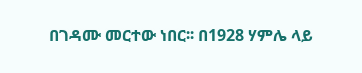በገዳሙ መርተው ነበር፡፡ በ1928 ሃምሌ ላይ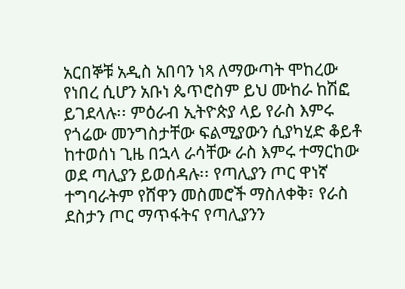አርበኞቹ አዲስ አበባን ነጻ ለማውጣት ሞከረው የነበረ ሲሆን አቡነ ጴጥሮስም ይህ ሙከራ ከሽፎ ይገደላሉ፡፡ ምዕራብ ኢትዮጵያ ላይ የራስ እምሩ የጎሬው መንግስታቸው ፍልሚያውን ሲያካሂድ ቆይቶ ከተወሰነ ጊዜ በኋላ ራሳቸው ራስ እምሩ ተማርከው ወደ ጣሊያን ይወሰዳሉ፡፡ የጣሊያን ጦር ዋነኛ ተግባራትም የሸዋን መስመሮች ማስለቀቅ፣ የራስ ደስታን ጦር ማጥፋትና የጣሊያንን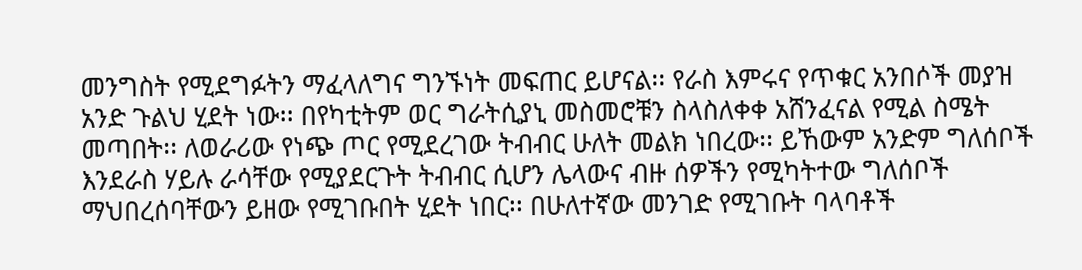መንግስት የሚደግፉትን ማፈላለግና ግንኙነት መፍጠር ይሆናል፡፡ የራስ እምሩና የጥቁር አንበሶች መያዝ አንድ ጉልህ ሂደት ነው፡፡ በየካቲትም ወር ግራትሲያኒ መስመሮቹን ስላስለቀቀ አሸንፈናል የሚል ስሜት መጣበት፡፡ ለወራሪው የነጭ ጦር የሚደረገው ትብብር ሁለት መልክ ነበረው፡፡ ይኸውም አንድም ግለሰቦች እንደራስ ሃይሉ ራሳቸው የሚያደርጉት ትብብር ሲሆን ሌላውና ብዙ ሰዎችን የሚካትተው ግለሰቦች ማህበረሰባቸውን ይዘው የሚገቡበት ሂደት ነበር፡፡ በሁለተኛው መንገድ የሚገቡት ባላባቶች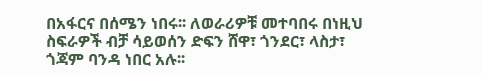በአፋርና በሰሜን ነበሩ፡፡ ለወራሪዎቹ መተባበሩ በነዚህ ስፍራዎች ብቻ ሳይወሰን ድፍን ሸዋ፣ ጎንደር፣ ላስታ፣ ጎጃም ባንዳ ነበር አሉ፡፡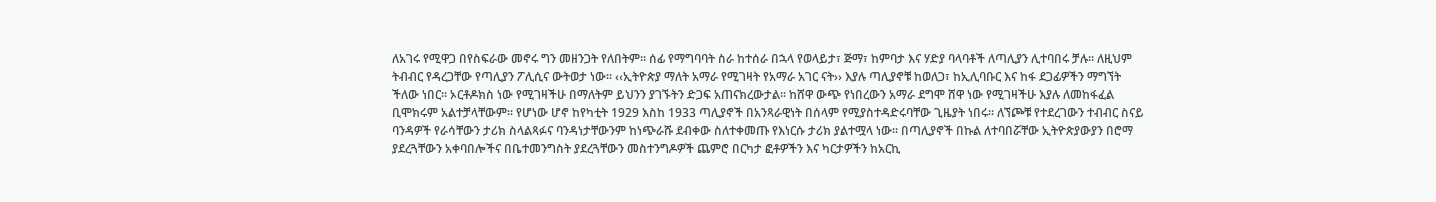ለአገሩ የሚዋጋ በየስፍራው መኖሩ ግን መዘንጋት የለበትም፡፡ ሰፊ የማግባባት ስራ ከተሰራ በኋላ የወላይታ፣ ጅማ፣ ከምባታ እና ሃድያ ባላባቶች ለጣሊያን ሊተባበሩ ቻሉ፡፡ ለዚህም ትብብር የዳረጋቸው የጣሊያን ፖሊሲና ውትወታ ነው፡፡ ‹‹ኢትዮጵያ ማለት አማራ የሚገዛት የአማራ አገር ናት›› እያሉ ጣሊያኖቹ ከወለጋ፣ ከኢሊባቡር እና ከፋ ደጋፊዎችን ማግኘት ችለው ነበር፡፡ ኦርቶዶክስ ነው የሚገዛችሁ በማለትም ይህንን ያገኙትን ድጋፍ አጠናክረውታል፡፡ ከሸዋ ውጭ የነበረውን አማራ ደግሞ ሸዋ ነው የሚገዛችሁ እያሉ ለመከፋፈል ቢሞክሩም አልተቻላቸውም፡፡ የሆነው ሆኖ ከየካቲት 1929 እስከ 1933 ጣሊያኖች በአንጻራዊነት በሰላም የሚያስተዳድሩባቸው ጊዜያት ነበሩ፡፡ ለኘጮቹ የተደረገውን ተብብር ስናይ ባንዳዎች የራሳቸውን ታሪክ ስላልጻፉና ባንዳነታቸውንም ከነጭራሹ ደብቀው ስለተቀመጡ የእነርሱ ታሪክ ያልተሟላ ነው፡፡ በጣሊያኖች በኩል ለተባበሯቸው ኢትዮጵያውያን በሮማ ያደረጓቸውን አቀባበሎችና በቤተመንግስት ያደረጓቸውን መስተንግዶዎች ጨምሮ በርካታ ፎቶዎችን እና ካርታዎችን ከአርኪ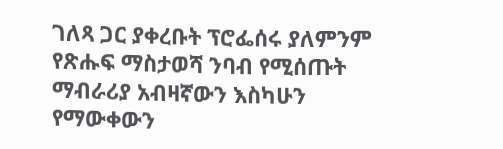ገለጻ ጋር ያቀረቡት ፕሮፌሰሩ ያለምንም የጽሑፍ ማስታወሻ ንባብ የሚሰጡት ማብራሪያ አብዛኛውን እስካሁን የማውቀውን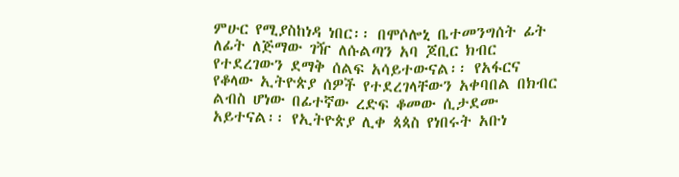ምሁር የሚያስከነዳ ነበር፡፡ በሞሶሎኒ ቤተመንግሰት ፊት ለፊት ለጅማው ገዥ ለሱልጣን አባ ጆቢር ክብር የተደረገውን ደማቅ ሰልፍ አሳይተውናል፡፡ የአፋርና የቆላው ኢትዮጵያ ሰዎች የተደረገላቸውን አቀባበል በክብር ልብስ ሆነው በፊተኛው ረድፍ ቆመው ሲታደሙ አይተናል፡፡ የኢትዮጵያ ሊቀ ጳጳስ የነበሩት አቡነ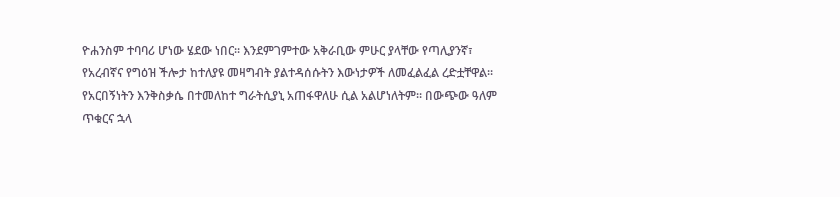ዮሐንስም ተባባሪ ሆነው ሄደው ነበር፡፡ እንደምገምተው አቅራቢው ምሁር ያላቸው የጣሊያንኛ፣ የአረብኛና የግዕዝ ችሎታ ከተለያዩ መዛግብት ያልተዳሰሱትን እውነታዎች ለመፈልፈል ረድቷቸዋል፡፡ የአርበኝነትን እንቅስቃሴ በተመለከተ ግራትሲያኒ አጠፋዋለሁ ሲል አልሆነለትም፡፡ በውጭው ዓለም ጥቁርና ኋላ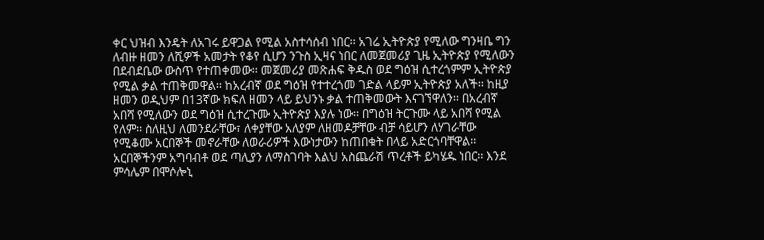ቀር ህዝብ እንዴት ለአገሩ ይዋጋል የሚል አስተሳሰብ ነበር፡፡ አገሬ ኢትዮጵያ የሚለው ግንዛቤ ግን ለብዙ ዘመን ለሺዎች አመታት የቆየ ሲሆን ንጉስ ኢዛና ነበር ለመጀመሪያ ጊዜ ኢትዮጵያ የሚለውን በደብደቤው ውስጥ የተጠቀመው፡፡ መጀመሪያ መጽሐፍ ቅዱስ ወደ ግዕዝ ሲተረጎምም ኢትዮጵያ የሚል ቃል ተጠቅመዋል፡፡ ከአረብኛ ወደ ግዕዝ የተተረጎመ ገድል ላይም ኢትዮጵያ አለች፡፡ ከዚያ ዘመን ወዲህም በ13ኛው ክፍለ ዘመን ላይ ይህንኑ ቃል ተጠቅመውት እናገኘዋለን፡፡ በአረብኛ አበሻ የሚለውን ወደ ግዕዝ ሲተረጉሙ ኢትዮጵያ እያሉ ነው፡፡ በግዕዝ ትርጉሙ ላይ አበሻ የሚል የለም፡፡ ስለዚህ ለመንደራቸው፣ ለቀያቸው አለያም ለዘመዶቻቸው ብቻ ሳይሆን ለሃገራቸው የሚቆሙ አርበኞች መኖራቸው ለወራሪዎች እውነታውን ከጠበቁት በላይ አድርጎባቸዋል፡፡ አርበኞችንም አግባብቶ ወደ ጣሊያን ለማስገባት እልህ አስጨራሽ ጥረቶች ይካሄዱ ነበር፡፡ እንደ ምሳሌም በሞሶሎኒ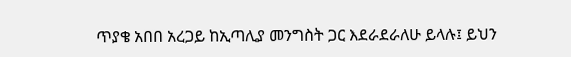ጥያቄ አበበ አረጋይ ከኢጣሊያ መንግስት ጋር እደራደራለሁ ይላሉ፤ ይህን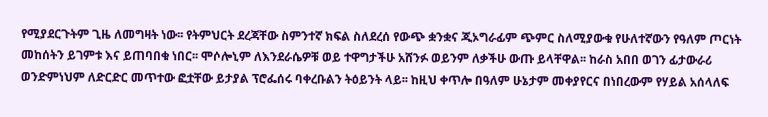የሚያደርጉትም ጊዜ ለመግዛት ነው፡፡ የትምህርት ደረጃቸው ስምንተኛ ክፍል ስለደረሰ የውጭ ቋንቋና ጂኦግራፊም ጭምር ስለሚያውቁ የሁለተኛውን የዓለም ጦርነት መከሰትን ይገምቱ እና ይጠባበቁ ነበር፡፡ ሞሶሎኒም ለእንደራሴዎቹ ወይ ተዋግታችሁ አሸንፉ ወይንም ለቃችሁ ውጡ ይላቸዋል፡፡ ከራስ አበበ ወገን ፊታውራሪ ወንድምነህም ለድርድር መጥተው ፎቷቸው ይታያል ፕሮፌሰሩ ባቀረቡልን ትዕይንት ላይ፡፡ ከዚህ ቀጥሎ በዓለም ሁኔታም መቀያየርና በነበረውም የሃይል አሰላለፍ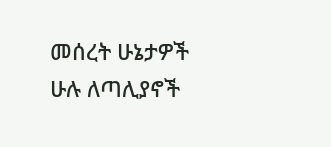መሰረት ሁኔታዎች ሁሉ ለጣሊያኖች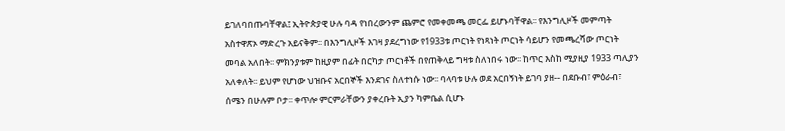ይገለባበጡባቸዋል፤ ኢትዮጵያዊ ሁሉ ባዳ የነበረውንም ጨምሮ የመቀመጫ መርፌ ይሆኑባቸዋል፡፡ የእንግሊዞች መምጣት አስተዋጽኦ ማድረጉ አይናቅም፡፡ በእንግሊዞች እገዛ ያደረግነው የ1933ቱ ጦርነት የነጻነት ጦርነት ሳይሆን የመጫረሻው ጦርነት መባል አለበት፡፡ ምክንያቱም ከዚያም በፊት በርካታ ጦርነቶች በየጠቅላይ ግዛቱ ስለነበሩ ነው፡፡ ከጥር እስከ ሚያዚያ 1933 ጣሊያን አለቀለት፡፡ ይህም የሆነው ህዝቡና አርበኞች እንደገና ስለተነሱ ነው፡፡ ባላባቱ ሁሉ ወደ አርበኝነት ይገባ ያዘ-- በደቡብ፣ ምዕራብ፣ ሰሜን በሁሉም ቦታ፡፡ ቀጥሎ ምርምራቸውን ያቀረቡት ኢያን ካምቤል ሲሆኑ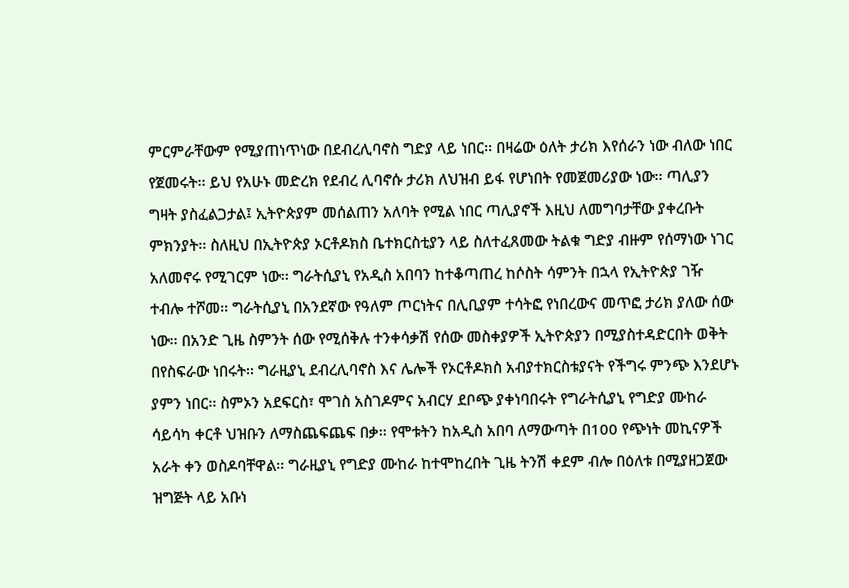ምርምራቸውም የሚያጠነጥነው በደብረሊባኖስ ግድያ ላይ ነበር፡፡ በዛሬው ዕለት ታሪክ እየሰራን ነው ብለው ነበር የጀመሩት፡፡ ይህ የአሁኑ መድረክ የደብረ ሊባኖሱ ታሪክ ለህዝብ ይፋ የሆነበት የመጀመሪያው ነው፡፡ ጣሊያን ግዛት ያስፈልጋታል፤ ኢትዮጵያም መሰልጠን አለባት የሚል ነበር ጣሊያኖች እዚህ ለመግባታቸው ያቀረቡት ምክንያት፡፡ ስለዚህ በኢትዮጵያ ኦርቶዶክስ ቤተክርስቲያን ላይ ስለተፈጸመው ትልቁ ግድያ ብዙም የሰማነው ነገር አለመኖሩ የሚገርም ነው፡፡ ግራትሲያኒ የአዲስ አበባን ከተቆጣጠረ ከሶስት ሳምንት በኋላ የኢትዮጵያ ገዥ ተብሎ ተሾመ፡፡ ግራትሲያኒ በአንደኛው የዓለም ጦርነትና በሊቢያም ተሳትፎ የነበረውና መጥፎ ታሪክ ያለው ሰው ነው፡፡ በአንድ ጊዜ ስምንት ሰው የሚሰቅሉ ተንቀሳቃሽ የሰው መስቀያዎች ኢትዮጵያን በሚያስተዳድርበት ወቅት በየስፍራው ነበሩት፡፡ ግራዚያኒ ደብረሊባኖስ እና ሌሎች የኦርቶዶክስ አብያተክርስቱያናት የችግሩ ምንጭ እንደሆኑ ያምን ነበር፡፡ ስምኦን አደፍርስ፣ ሞገስ አስገዶምና አብርሃ ደቦጭ ያቀነባበሩት የግራትሲያኒ የግድያ ሙከራ ሳይሳካ ቀርቶ ህዝቡን ለማስጨፍጨፍ በቃ፡፡ የሞቱትን ከአዲስ አበባ ለማውጣት በ100 የጭነት መኪናዎች አራት ቀን ወስዶባቸዋል፡፡ ግራዚያኒ የግድያ ሙከራ ከተሞከረበት ጊዜ ትንሽ ቀደም ብሎ በዕለቱ በሚያዘጋጀው ዝግጅት ላይ አቡነ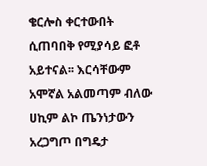ቄርሎስ ቀርተውበት ሲጠባበቅ የሚያሳይ ፎቶ አይተናል፡፡ እርሳቸውም አሞኛል አልመጣም ብለው ሀኪም ልኮ ጤንነታውን አረጋግጦ በግዴታ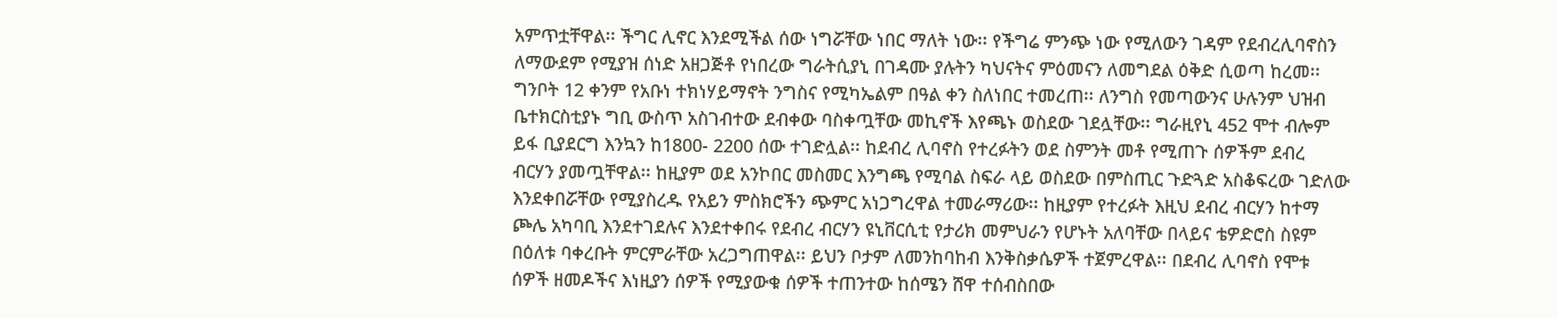አምጥቷቸዋል፡፡ ችግር ሊኖር እንደሚችል ሰው ነግሯቸው ነበር ማለት ነው፡፡ የችግሬ ምንጭ ነው የሚለውን ገዳም የደብረሊባኖስን ለማውደም የሚያዝ ሰነድ አዘጋጅቶ የነበረው ግራትሲያኒ በገዳሙ ያሉትን ካህናትና ምዕመናን ለመግደል ዕቅድ ሲወጣ ከረመ፡፡ ግንቦት 12 ቀንም የአቡነ ተክነሃይማኖት ንግስና የሚካኤልም በዓል ቀን ስለነበር ተመረጠ፡፡ ለንግስ የመጣውንና ሁሉንም ህዝብ ቤተክርስቲያኑ ግቢ ውስጥ አስገብተው ደብቀው ባስቀጧቸው መኪኖች እየጫኑ ወስደው ገደሏቸው፡፡ ግራዚየኒ 452 ሞተ ብሎም ይፋ ቢያደርግ እንኳን ከ1800- 2200 ሰው ተገድሏል፡፡ ከደብረ ሊባኖስ የተረፉትን ወደ ስምንት መቶ የሚጠጉ ሰዎችም ደብረ ብርሃን ያመጧቸዋል፡፡ ከዚያም ወደ አንኮበር መስመር እንግጫ የሚባል ስፍራ ላይ ወስደው በምስጢር ጉድጓድ አስቆፍረው ገድለው እንደቀበሯቸው የሚያስረዱ የአይን ምስክሮችን ጭምር አነጋግረዋል ተመራማሪው፡፡ ከዚያም የተረፉት እዚህ ደብረ ብርሃን ከተማ ጮሌ አካባቢ እንደተገደሉና እንደተቀበሩ የደብረ ብርሃን ዩኒቨርሲቲ የታሪክ መምህራን የሆኑት አለባቸው በላይና ቴዎድሮስ ስዩም በዕለቱ ባቀረቡት ምርምራቸው አረጋግጠዋል፡፡ ይህን ቦታም ለመንከባከብ እንቅስቃሴዎች ተጀምረዋል፡፡ በደብረ ሊባኖስ የሞቱ ሰዎች ዘመዶችና እነዚያን ሰዎች የሚያውቁ ሰዎች ተጠንተው ከሰሜን ሸዋ ተሰብስበው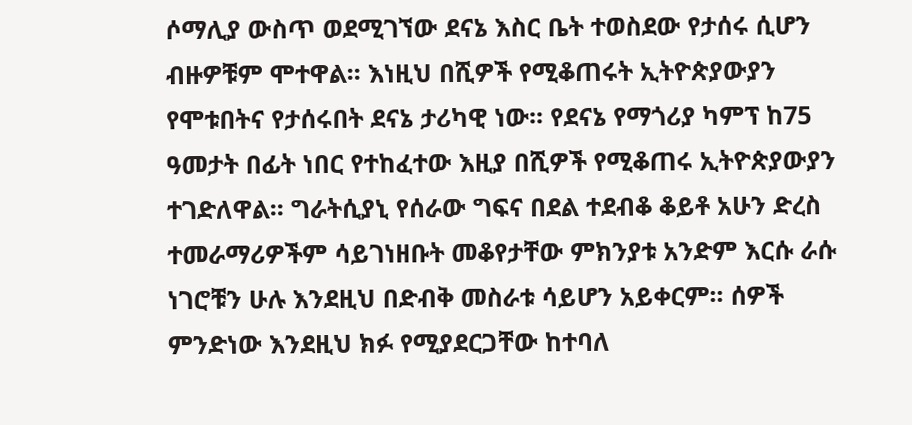ሶማሊያ ውስጥ ወደሚገኘው ደናኔ እስር ቤት ተወስደው የታሰሩ ሲሆን ብዙዎቹም ሞተዋል፡፡ እነዚህ በሺዎች የሚቆጠሩት ኢትዮጵያውያን የሞቱበትና የታሰሩበት ደናኔ ታሪካዊ ነው፡፡ የደናኔ የማጎሪያ ካምፕ ከ75 ዓመታት በፊት ነበር የተከፈተው እዚያ በሺዎች የሚቆጠሩ ኢትዮጵያውያን ተገድለዋል፡፡ ግራትሲያኒ የሰራው ግፍና በደል ተደብቆ ቆይቶ አሁን ድረስ ተመራማሪዎችም ሳይገነዘቡት መቆየታቸው ምክንያቱ አንድም እርሱ ራሱ ነገሮቹን ሁሉ እንደዚህ በድብቅ መስራቱ ሳይሆን አይቀርም፡፡ ሰዎች ምንድነው እንደዚህ ክፉ የሚያደርጋቸው ከተባለ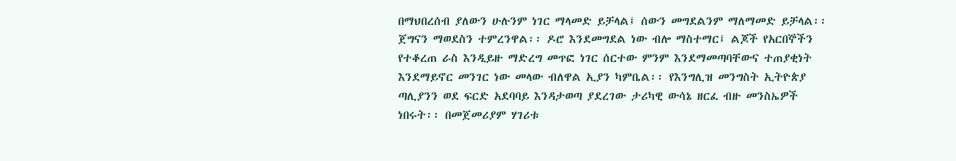በማህበረሰብ ያለውን ሁሉንም ነገር ማላመድ ይቻላል፤ ሰውን መግደልንም ማለማመድ ይቻላል፡፡ ጀግናን ማወደስን ተምረንዋል፡፡ ዶሮ እንደመግደል ነው ብሎ ማስተማር፤ ልጆች የአርበኞችን የተቆረጠ ራስ እንዲይዙ ማድረግ መጥፎ ነገር ሰርተው ምንም እንደማመጣባቸውና ተጠያቂነት እንደማይኖር መንገር ነው መላው ብለዋል ኢያን ካምቤል፡፡ የእንግሊዝ መንግስት ኢትዮጵያ ጣሊያንን ወደ ፍርድ አደባባይ እንዳታወጣ ያደረገው ታሪካዊ ውሳኔ ዘርፈ ብዙ መንስኤዎች ነበሩት፡፡ በመጀመሪያም ሃገሪቱ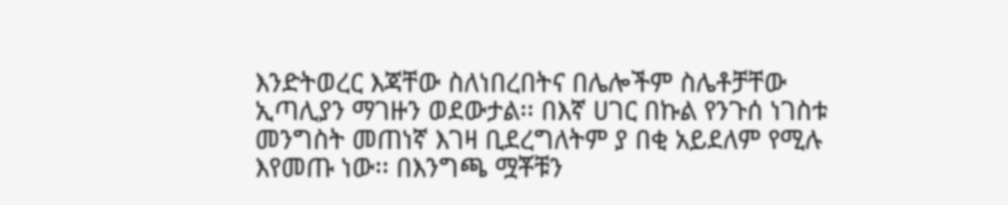እንድትወረር እጃቸው ስለነበረበትና በሌሎችም ስሌቶቻቸው ኢጣሊያን ማገዙን ወደውታል፡፡ በእኛ ሀገር በኩል የንጉሰ ነገስቱ መንግስት መጠነኛ እገዛ ቢደረግለትም ያ በቂ አይደለም የሚሉ እየመጡ ነው፡፡ በእንግጫ ሟቾቹን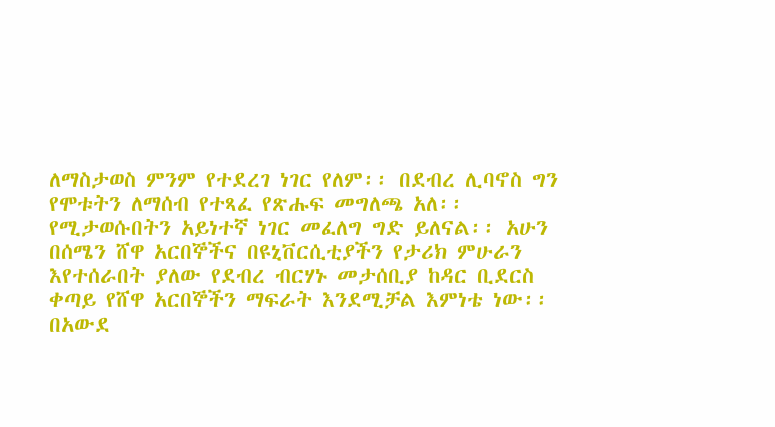ለማስታወስ ምንም የተደረገ ነገር የለም፡፡ በደብረ ሊባኖስ ግን የሞቱትን ለማሰብ የተጻፈ የጽሑፍ መግለጫ አለ፡፡ የሚታወሱበትን አይነተኛ ነገር መፈለግ ግድ ይለናል፡፡ አሁን በሰሜን ሸዋ አርበኞችና በዩኒቨርሲቲያችን የታሪክ ምሁራን እየተሰራበት ያለው የደብረ ብርሃኑ መታሰቢያ ከዳር ቢደርስ ቀጣይ የሸዋ አርበኞችን ማፍራት እንደሚቻል እምነቴ ነው፡፡ በአውደ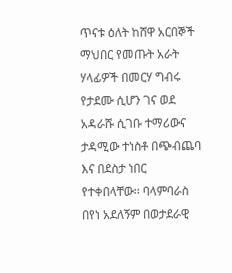ጥናቱ ዕለት ከሸዋ አርበኞች ማህበር የመጡት አራት ሃላፊዎች በመርሃ ግብሩ የታደሙ ሲሆን ገና ወደ አዳራሹ ሲገቡ ተማሪውና ታዳሚው ተነስቶ በጭብጨባ እና በደስታ ነበር የተቀበላቸው፡፡ ባላምባራስ በየነ አደለኝም በወታደራዊ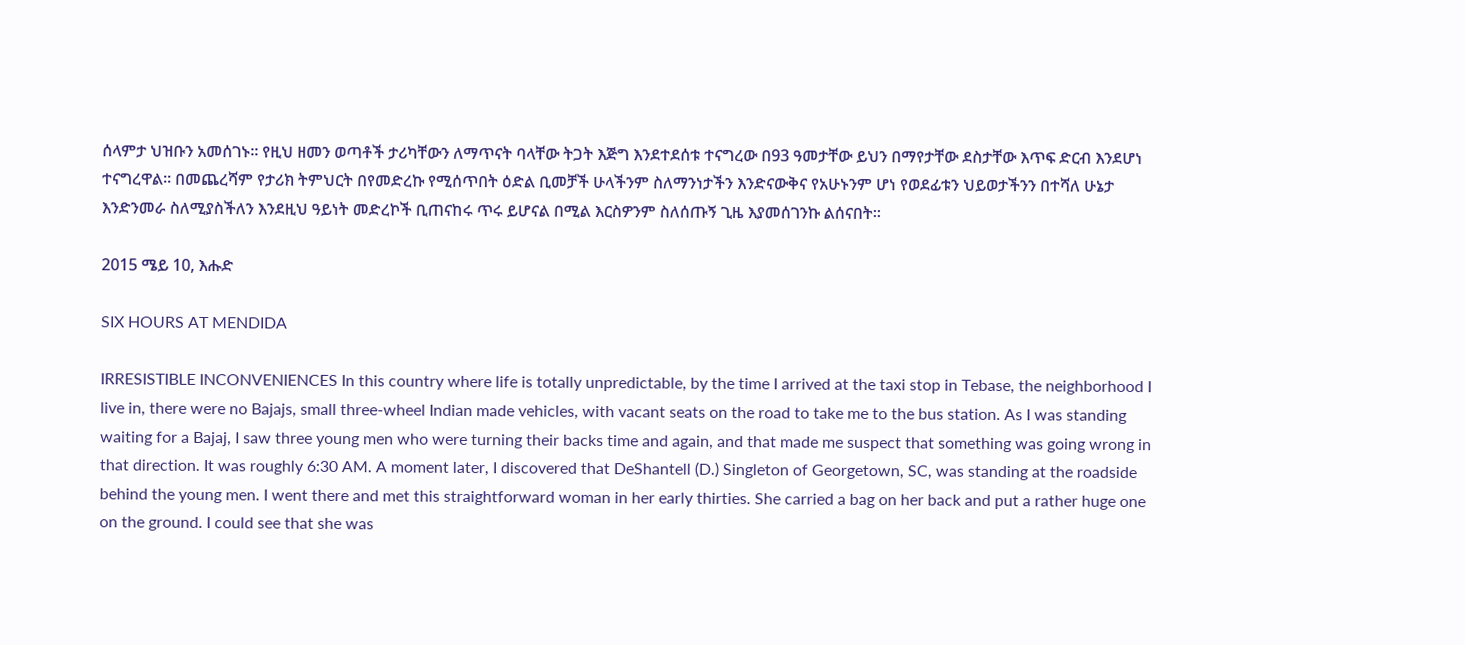ሰላምታ ህዝቡን አመሰገኑ፡፡ የዚህ ዘመን ወጣቶች ታሪካቸውን ለማጥናት ባላቸው ትጋት እጅግ እንደተደሰቱ ተናግረው በ93 ዓመታቸው ይህን በማየታቸው ደስታቸው እጥፍ ድርብ እንደሆነ ተናግረዋል፡፡ በመጨረሻም የታሪክ ትምህርት በየመድረኩ የሚሰጥበት ዕድል ቢመቻች ሁላችንም ስለማንነታችን እንድናውቅና የአሁኑንም ሆነ የወደፊቱን ህይወታችንን በተሻለ ሁኔታ እንድንመራ ስለሚያስችለን እንደዚህ ዓይነት መድረኮች ቢጠናከሩ ጥሩ ይሆናል በሚል እርስዎንም ስለሰጡኝ ጊዜ እያመሰገንኩ ልሰናበት፡፡

2015 ሜይ 10, እሑድ

SIX HOURS AT MENDIDA

IRRESISTIBLE INCONVENIENCES In this country where life is totally unpredictable, by the time I arrived at the taxi stop in Tebase, the neighborhood I live in, there were no Bajajs, small three-wheel Indian made vehicles, with vacant seats on the road to take me to the bus station. As I was standing waiting for a Bajaj, I saw three young men who were turning their backs time and again, and that made me suspect that something was going wrong in that direction. It was roughly 6:30 AM. A moment later, I discovered that DeShantell (D.) Singleton of Georgetown, SC, was standing at the roadside behind the young men. I went there and met this straightforward woman in her early thirties. She carried a bag on her back and put a rather huge one on the ground. I could see that she was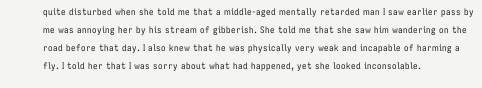quite disturbed when she told me that a middle-aged mentally retarded man I saw earlier pass by me was annoying her by his stream of gibberish. She told me that she saw him wandering on the road before that day. I also knew that he was physically very weak and incapable of harming a fly. I told her that I was sorry about what had happened, yet she looked inconsolable.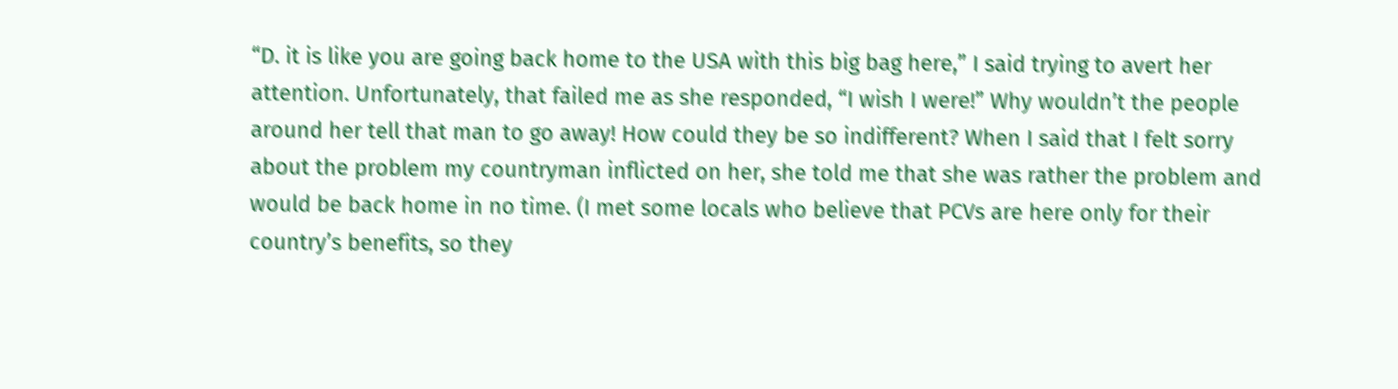“D. it is like you are going back home to the USA with this big bag here,” I said trying to avert her attention. Unfortunately, that failed me as she responded, “I wish I were!” Why wouldn’t the people around her tell that man to go away! How could they be so indifferent? When I said that I felt sorry about the problem my countryman inflicted on her, she told me that she was rather the problem and would be back home in no time. (I met some locals who believe that PCVs are here only for their country’s benefits, so they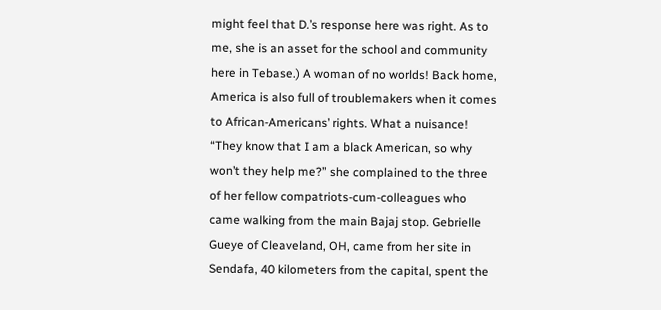might feel that D.’s response here was right. As to me, she is an asset for the school and community here in Tebase.) A woman of no worlds! Back home, America is also full of troublemakers when it comes to African-Americans’ rights. What a nuisance! “They know that I am a black American, so why won’t they help me?” she complained to the three of her fellow compatriots-cum-colleagues who came walking from the main Bajaj stop. Gebrielle Gueye of Cleaveland, OH, came from her site in Sendafa, 40 kilometers from the capital, spent the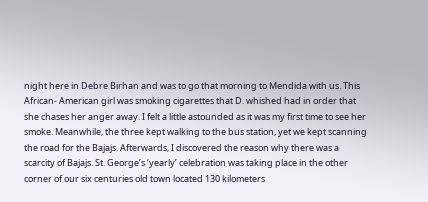night here in Debre Birhan and was to go that morning to Mendida with us. This African- American girl was smoking cigarettes that D. whished had in order that she chases her anger away. I felt a little astounded as it was my first time to see her smoke. Meanwhile, the three kept walking to the bus station, yet we kept scanning the road for the Bajajs. Afterwards, I discovered the reason why there was a scarcity of Bajajs. St. George’s ‘yearly’ celebration was taking place in the other corner of our six centuries old town located 130 kilometers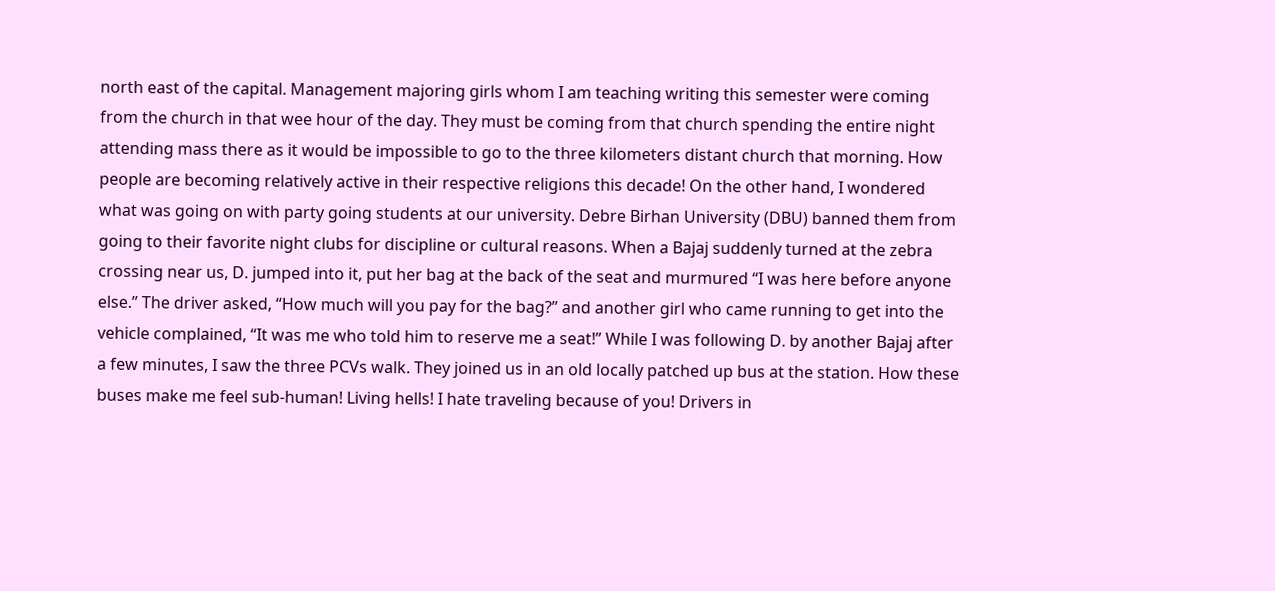north east of the capital. Management majoring girls whom I am teaching writing this semester were coming from the church in that wee hour of the day. They must be coming from that church spending the entire night attending mass there as it would be impossible to go to the three kilometers distant church that morning. How people are becoming relatively active in their respective religions this decade! On the other hand, I wondered what was going on with party going students at our university. Debre Birhan University (DBU) banned them from going to their favorite night clubs for discipline or cultural reasons. When a Bajaj suddenly turned at the zebra crossing near us, D. jumped into it, put her bag at the back of the seat and murmured “I was here before anyone else.” The driver asked, “How much will you pay for the bag?” and another girl who came running to get into the vehicle complained, “It was me who told him to reserve me a seat!” While I was following D. by another Bajaj after a few minutes, I saw the three PCVs walk. They joined us in an old locally patched up bus at the station. How these buses make me feel sub-human! Living hells! I hate traveling because of you! Drivers in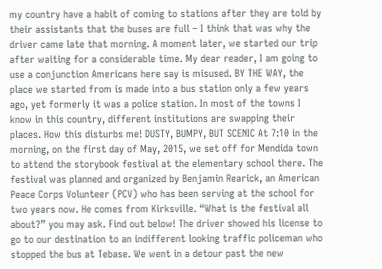my country have a habit of coming to stations after they are told by their assistants that the buses are full – I think that was why the driver came late that morning. A moment later, we started our trip after waiting for a considerable time. My dear reader, I am going to use a conjunction Americans here say is misused. BY THE WAY, the place we started from is made into a bus station only a few years ago, yet formerly it was a police station. In most of the towns I know in this country, different institutions are swapping their places. How this disturbs me! DUSTY, BUMPY, BUT SCENIC At 7:10 in the morning, on the first day of May, 2015, we set off for Mendida town to attend the storybook festival at the elementary school there. The festival was planned and organized by Benjamin Rearick, an American Peace Corps Volunteer (PCV) who has been serving at the school for two years now. He comes from Kirksville. “What is the festival all about?” you may ask. Find out below! The driver showed his license to go to our destination to an indifferent looking traffic policeman who stopped the bus at Tebase. We went in a detour past the new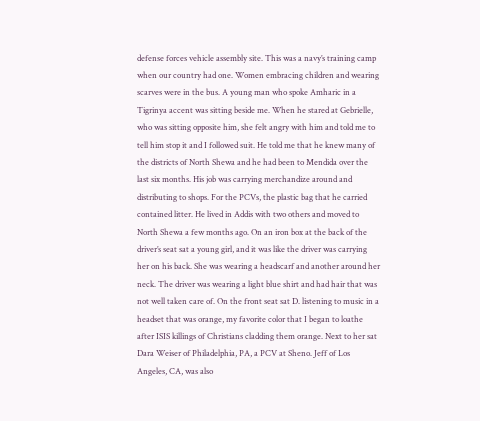defense forces vehicle assembly site. This was a navy’s training camp when our country had one. Women embracing children and wearing scarves were in the bus. A young man who spoke Amharic in a Tigrinya accent was sitting beside me. When he stared at Gebrielle, who was sitting opposite him, she felt angry with him and told me to tell him stop it and I followed suit. He told me that he knew many of the districts of North Shewa and he had been to Mendida over the last six months. His job was carrying merchandize around and distributing to shops. For the PCVs, the plastic bag that he carried contained litter. He lived in Addis with two others and moved to North Shewa a few months ago. On an iron box at the back of the driver’s seat sat a young girl, and it was like the driver was carrying her on his back. She was wearing a headscarf and another around her neck. The driver was wearing a light blue shirt and had hair that was not well taken care of. On the front seat sat D. listening to music in a headset that was orange, my favorite color that I began to loathe after ISIS killings of Christians cladding them orange. Next to her sat Dara Weiser of Philadelphia, PA, a PCV at Sheno. Jeff of Los Angeles, CA, was also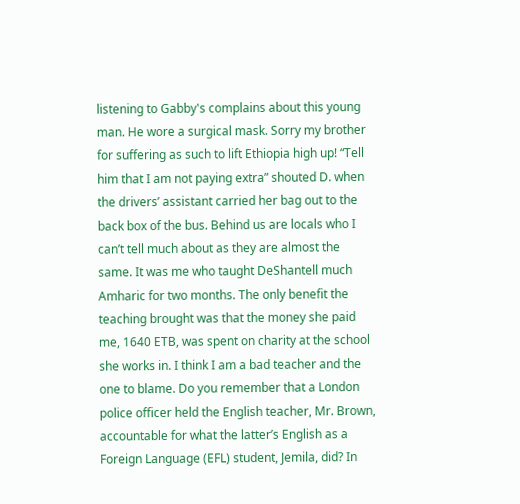listening to Gabby's complains about this young man. He wore a surgical mask. Sorry my brother for suffering as such to lift Ethiopia high up! “Tell him that I am not paying extra” shouted D. when the drivers’ assistant carried her bag out to the back box of the bus. Behind us are locals who I can’t tell much about as they are almost the same. It was me who taught DeShantell much Amharic for two months. The only benefit the teaching brought was that the money she paid me, 1640 ETB, was spent on charity at the school she works in. I think I am a bad teacher and the one to blame. Do you remember that a London police officer held the English teacher, Mr. Brown, accountable for what the latter’s English as a Foreign Language (EFL) student, Jemila, did? In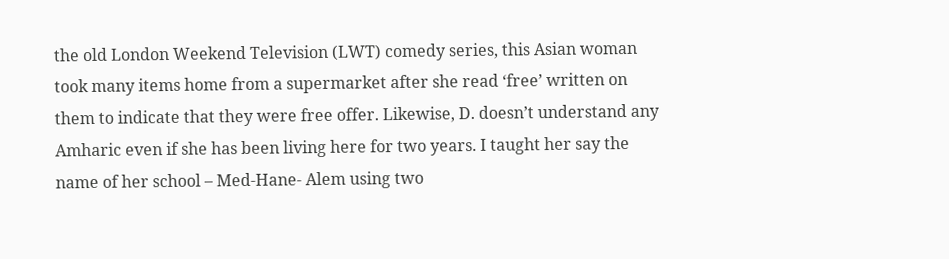the old London Weekend Television (LWT) comedy series, this Asian woman took many items home from a supermarket after she read ‘free’ written on them to indicate that they were free offer. Likewise, D. doesn’t understand any Amharic even if she has been living here for two years. I taught her say the name of her school – Med-Hane- Alem using two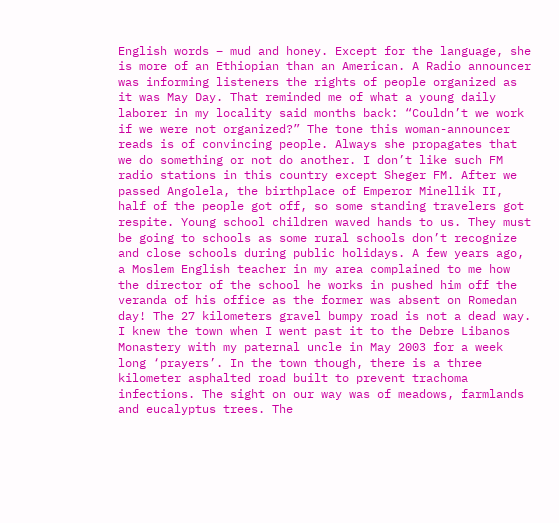English words – mud and honey. Except for the language, she is more of an Ethiopian than an American. A Radio announcer was informing listeners the rights of people organized as it was May Day. That reminded me of what a young daily laborer in my locality said months back: “Couldn’t we work if we were not organized?” The tone this woman-announcer reads is of convincing people. Always she propagates that we do something or not do another. I don’t like such FM radio stations in this country except Sheger FM. After we passed Angolela, the birthplace of Emperor Minellik II, half of the people got off, so some standing travelers got respite. Young school children waved hands to us. They must be going to schools as some rural schools don’t recognize and close schools during public holidays. A few years ago, a Moslem English teacher in my area complained to me how the director of the school he works in pushed him off the veranda of his office as the former was absent on Romedan day! The 27 kilometers gravel bumpy road is not a dead way. I knew the town when I went past it to the Debre Libanos Monastery with my paternal uncle in May 2003 for a week long ‘prayers’. In the town though, there is a three kilometer asphalted road built to prevent trachoma infections. The sight on our way was of meadows, farmlands and eucalyptus trees. The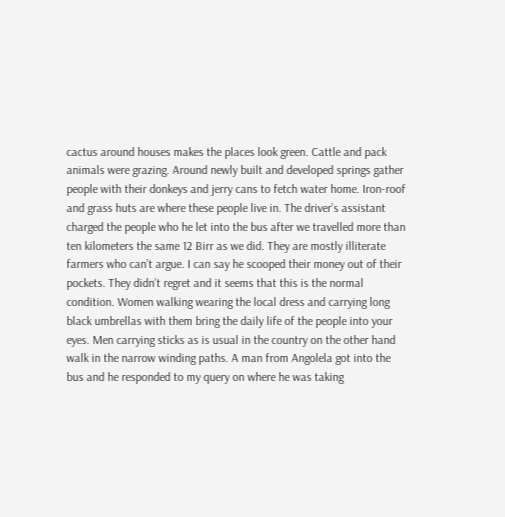cactus around houses makes the places look green. Cattle and pack animals were grazing. Around newly built and developed springs gather people with their donkeys and jerry cans to fetch water home. Iron-roof and grass huts are where these people live in. The driver’s assistant charged the people who he let into the bus after we travelled more than ten kilometers the same 12 Birr as we did. They are mostly illiterate farmers who can’t argue. I can say he scooped their money out of their pockets. They didn’t regret and it seems that this is the normal condition. Women walking wearing the local dress and carrying long black umbrellas with them bring the daily life of the people into your eyes. Men carrying sticks as is usual in the country on the other hand walk in the narrow winding paths. A man from Angolela got into the bus and he responded to my query on where he was taking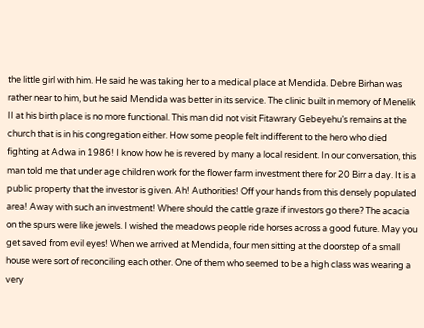the little girl with him. He said he was taking her to a medical place at Mendida. Debre Birhan was rather near to him, but he said Mendida was better in its service. The clinic built in memory of Menelik II at his birth place is no more functional. This man did not visit Fitawrary Gebeyehu’s remains at the church that is in his congregation either. How some people felt indifferent to the hero who died fighting at Adwa in 1986! I know how he is revered by many a local resident. In our conversation, this man told me that under age children work for the flower farm investment there for 20 Birr a day. It is a public property that the investor is given. Ah! Authorities! Off your hands from this densely populated area! Away with such an investment! Where should the cattle graze if investors go there? The acacia on the spurs were like jewels. I wished the meadows people ride horses across a good future. May you get saved from evil eyes! When we arrived at Mendida, four men sitting at the doorstep of a small house were sort of reconciling each other. One of them who seemed to be a high class was wearing a very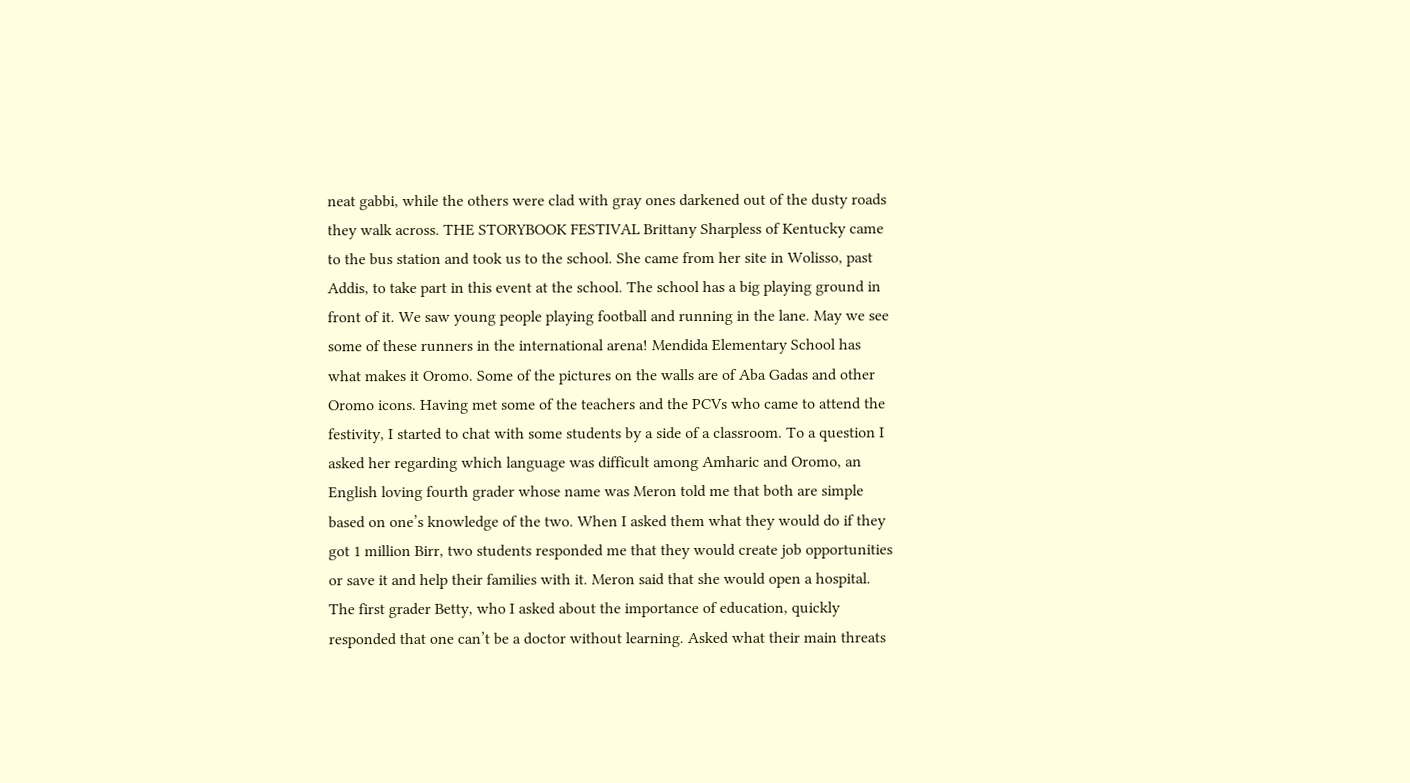neat gabbi, while the others were clad with gray ones darkened out of the dusty roads they walk across. THE STORYBOOK FESTIVAL Brittany Sharpless of Kentucky came to the bus station and took us to the school. She came from her site in Wolisso, past Addis, to take part in this event at the school. The school has a big playing ground in front of it. We saw young people playing football and running in the lane. May we see some of these runners in the international arena! Mendida Elementary School has what makes it Oromo. Some of the pictures on the walls are of Aba Gadas and other Oromo icons. Having met some of the teachers and the PCVs who came to attend the festivity, I started to chat with some students by a side of a classroom. To a question I asked her regarding which language was difficult among Amharic and Oromo, an English loving fourth grader whose name was Meron told me that both are simple based on one’s knowledge of the two. When I asked them what they would do if they got 1 million Birr, two students responded me that they would create job opportunities or save it and help their families with it. Meron said that she would open a hospital. The first grader Betty, who I asked about the importance of education, quickly responded that one can’t be a doctor without learning. Asked what their main threats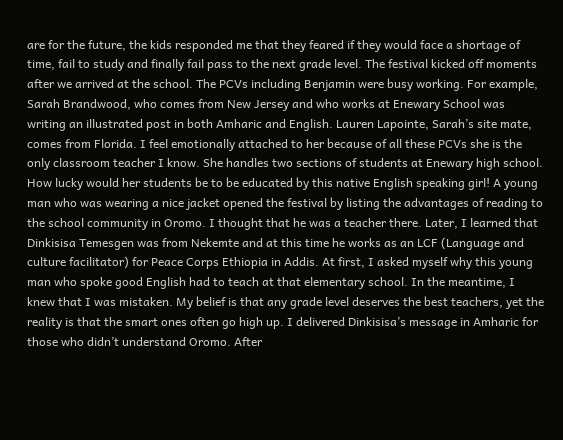are for the future, the kids responded me that they feared if they would face a shortage of time, fail to study and finally fail pass to the next grade level. The festival kicked off moments after we arrived at the school. The PCVs including Benjamin were busy working. For example, Sarah Brandwood, who comes from New Jersey and who works at Enewary School was writing an illustrated post in both Amharic and English. Lauren Lapointe, Sarah’s site mate, comes from Florida. I feel emotionally attached to her because of all these PCVs she is the only classroom teacher I know. She handles two sections of students at Enewary high school. How lucky would her students be to be educated by this native English speaking girl! A young man who was wearing a nice jacket opened the festival by listing the advantages of reading to the school community in Oromo. I thought that he was a teacher there. Later, I learned that Dinkisisa Temesgen was from Nekemte and at this time he works as an LCF (Language and culture facilitator) for Peace Corps Ethiopia in Addis. At first, I asked myself why this young man who spoke good English had to teach at that elementary school. In the meantime, I knew that I was mistaken. My belief is that any grade level deserves the best teachers, yet the reality is that the smart ones often go high up. I delivered Dinkisisa’s message in Amharic for those who didn’t understand Oromo. After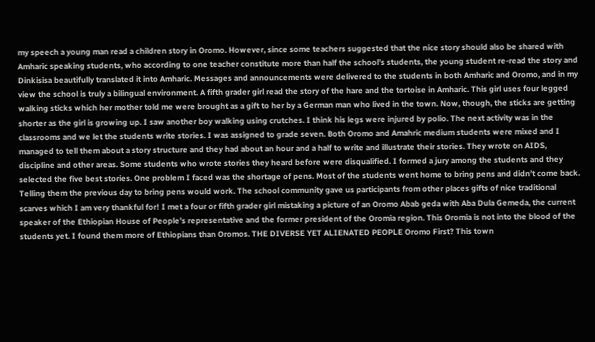my speech a young man read a children story in Oromo. However, since some teachers suggested that the nice story should also be shared with Amharic speaking students, who according to one teacher constitute more than half the school’s students, the young student re-read the story and Dinkisisa beautifully translated it into Amharic. Messages and announcements were delivered to the students in both Amharic and Oromo, and in my view the school is truly a bilingual environment. A fifth grader girl read the story of the hare and the tortoise in Amharic. This girl uses four legged walking sticks which her mother told me were brought as a gift to her by a German man who lived in the town. Now, though, the sticks are getting shorter as the girl is growing up. I saw another boy walking using crutches. I think his legs were injured by polio. The next activity was in the classrooms and we let the students write stories. I was assigned to grade seven. Both Oromo and Amahric medium students were mixed and I managed to tell them about a story structure and they had about an hour and a half to write and illustrate their stories. They wrote on AIDS, discipline and other areas. Some students who wrote stories they heard before were disqualified. I formed a jury among the students and they selected the five best stories. One problem I faced was the shortage of pens. Most of the students went home to bring pens and didn’t come back. Telling them the previous day to bring pens would work. The school community gave us participants from other places gifts of nice traditional scarves which I am very thankful for! I met a four or fifth grader girl mistaking a picture of an Oromo Abab geda with Aba Dula Gemeda, the current speaker of the Ethiopian House of People’s representative and the former president of the Oromia region. This Oromia is not into the blood of the students yet. I found them more of Ethiopians than Oromos. THE DIVERSE YET ALIENATED PEOPLE Oromo First? This town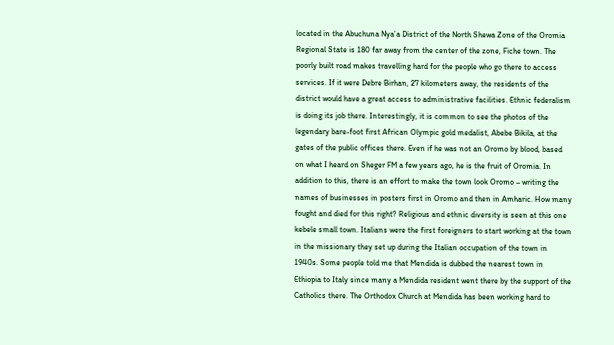located in the Abuchuna Nya’a District of the North Shewa Zone of the Oromia Regional State is 180 far away from the center of the zone, Fiche town. The poorly built road makes travelling hard for the people who go there to access services. If it were Debre Birhan, 27 kilometers away, the residents of the district would have a great access to administrative facilities. Ethnic federalism is doing its job there. Interestingly, it is common to see the photos of the legendary bare-foot first African Olympic gold medalist, Abebe Bikila, at the gates of the public offices there. Even if he was not an Oromo by blood, based on what I heard on Sheger FM a few years ago, he is the fruit of Oromia. In addition to this, there is an effort to make the town look Oromo – writing the names of businesses in posters first in Oromo and then in Amharic. How many fought and died for this right? Religious and ethnic diversity is seen at this one kebele small town. Italians were the first foreigners to start working at the town in the missionary they set up during the Italian occupation of the town in 1940s. Some people told me that Mendida is dubbed the nearest town in Ethiopia to Italy since many a Mendida resident went there by the support of the Catholics there. The Orthodox Church at Mendida has been working hard to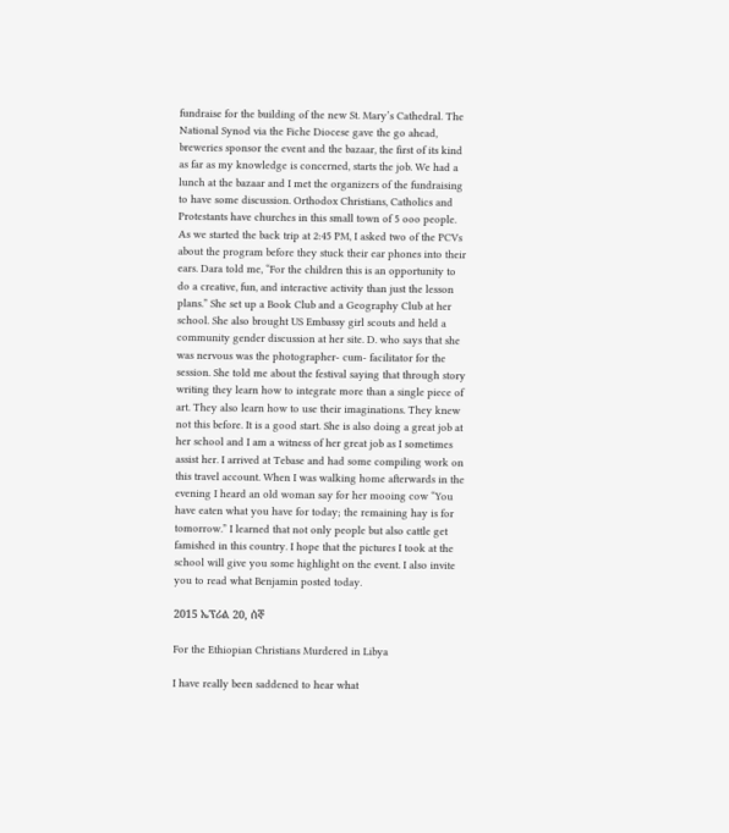fundraise for the building of the new St. Mary’s Cathedral. The National Synod via the Fiche Diocese gave the go ahead, breweries sponsor the event and the bazaar, the first of its kind as far as my knowledge is concerned, starts the job. We had a lunch at the bazaar and I met the organizers of the fundraising to have some discussion. Orthodox Christians, Catholics and Protestants have churches in this small town of 5 ooo people. As we started the back trip at 2:45 PM, I asked two of the PCVs about the program before they stuck their ear phones into their ears. Dara told me, “For the children this is an opportunity to do a creative, fun, and interactive activity than just the lesson plans.” She set up a Book Club and a Geography Club at her school. She also brought US Embassy girl scouts and held a community gender discussion at her site. D. who says that she was nervous was the photographer- cum- facilitator for the session. She told me about the festival saying that through story writing they learn how to integrate more than a single piece of art. They also learn how to use their imaginations. They knew not this before. It is a good start. She is also doing a great job at her school and I am a witness of her great job as I sometimes assist her. I arrived at Tebase and had some compiling work on this travel account. When I was walking home afterwards in the evening I heard an old woman say for her mooing cow “You have eaten what you have for today; the remaining hay is for tomorrow.” I learned that not only people but also cattle get famished in this country. I hope that the pictures I took at the school will give you some highlight on the event. I also invite you to read what Benjamin posted today.

2015 ኤፕሪል 20, ሰኞ

For the Ethiopian Christians Murdered in Libya

I have really been saddened to hear what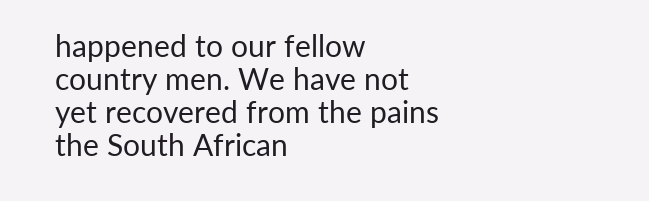happened to our fellow country men. We have not yet recovered from the pains the South African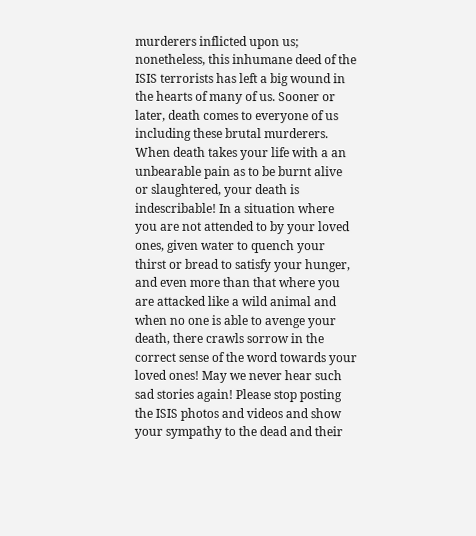murderers inflicted upon us; nonetheless, this inhumane deed of the ISIS terrorists has left a big wound in the hearts of many of us. Sooner or later, death comes to everyone of us including these brutal murderers. When death takes your life with a an unbearable pain as to be burnt alive or slaughtered, your death is indescribable! In a situation where you are not attended to by your loved ones, given water to quench your thirst or bread to satisfy your hunger, and even more than that where you are attacked like a wild animal and when no one is able to avenge your death, there crawls sorrow in the correct sense of the word towards your loved ones! May we never hear such sad stories again! Please stop posting the ISIS photos and videos and show your sympathy to the dead and their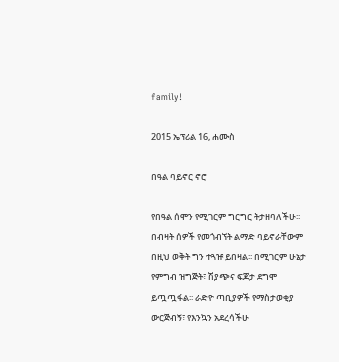family!

2015 ኤፕሪል 16, ሐሙስ

በዓል ባይኖር ኖሮ

የበዓል ሰሞን የሚገርም ግርግር ትታዘባለችሁ፡፡ በብዛት ሰዎች የመጎብኘት ልማድ ባይኖራቸውም በዚህ ወቅት ግን ተጓዡ ይበዛል፡፡ በሚገርም ሁኔታ የምግብ ዝግጅት፣ ሽያጭና ፍጆታ ደግሞ ይጧጧፋል፡፡ ራድዮ ጣቢያዎች የማስታወቂያ ውርጅብኝ፣ የእንኳን አደረሳችሁ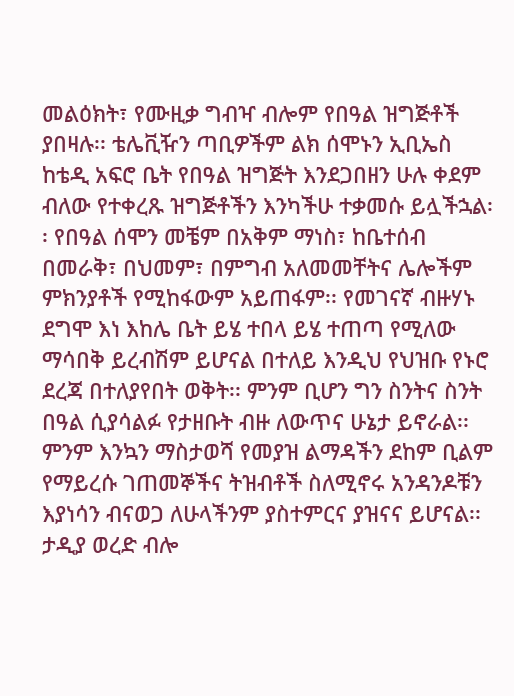መልዕክት፣ የሙዚቃ ግብዣ ብሎም የበዓል ዝግጅቶች ያበዛሉ፡፡ ቴሌቪዥን ጣቢዎችም ልክ ሰሞኑን ኢቢኤስ ከቴዲ አፍሮ ቤት የበዓል ዝግጅት እንደጋበዘን ሁሉ ቀደም ብለው የተቀረጹ ዝግጅቶችን እንካችሁ ተቃመሱ ይሏችኋል፡፡ የበዓል ሰሞን መቼም በአቅም ማነስ፣ ከቤተሰብ በመራቅ፣ በህመም፣ በምግብ አለመመቸትና ሌሎችም ምክንያቶች የሚከፋውም አይጠፋም፡፡ የመገናኛ ብዙሃኑ ደግሞ እነ እከሌ ቤት ይሄ ተበላ ይሄ ተጠጣ የሚለው ማሳበቅ ይረብሽም ይሆናል በተለይ እንዲህ የህዝቡ የኑሮ ደረጃ በተለያየበት ወቅት፡፡ ምንም ቢሆን ግን ስንትና ስንት በዓል ሲያሳልፉ የታዘቡት ብዙ ለውጥና ሁኔታ ይኖራል፡፡ ምንም እንኳን ማስታወሻ የመያዝ ልማዳችን ደከም ቢልም የማይረሱ ገጠመኞችና ትዝብቶች ስለሚኖሩ አንዳንዶቹን እያነሳን ብናወጋ ለሁላችንም ያስተምርና ያዝናና ይሆናል፡፡ ታዲያ ወረድ ብሎ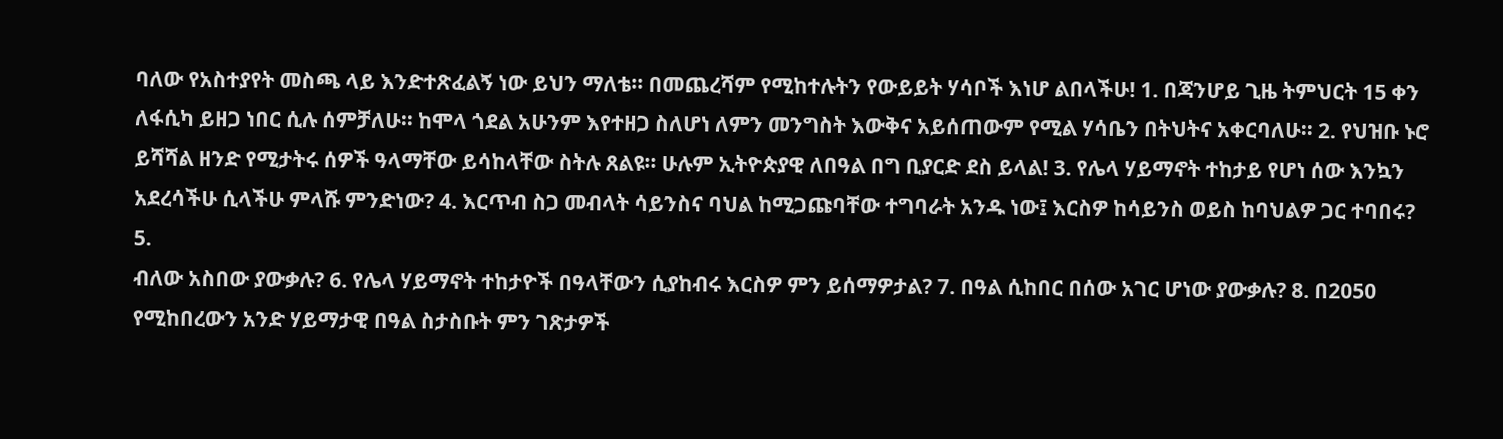ባለው የአስተያየት መስጫ ላይ እንድተጽፈልኝ ነው ይህን ማለቴ፡፡ በመጨረሻም የሚከተሉትን የውይይት ሃሳቦች እነሆ ልበላችሁ! 1. በጃንሆይ ጊዜ ትምህርት 15 ቀን ለፋሲካ ይዘጋ ነበር ሲሉ ሰምቻለሁ፡፡ ከሞላ ጎደል አሁንም እየተዘጋ ስለሆነ ለምን መንግስት እውቅና አይሰጠውም የሚል ሃሳቤን በትህትና አቀርባለሁ፡፡ 2. የህዝቡ ኑሮ ይሻሻል ዘንድ የሚታትሩ ሰዎች ዓላማቸው ይሳከላቸው ስትሉ ጸልዩ፡፡ ሁሉም ኢትዮጵያዊ ለበዓል በግ ቢያርድ ደስ ይላል! 3. የሌላ ሃይማኖት ተከታይ የሆነ ሰው እንኳን አደረሳችሁ ሲላችሁ ምላሹ ምንድነው? 4. እርጥብ ስጋ መብላት ሳይንስና ባህል ከሚጋጩባቸው ተግባራት አንዱ ነው፤ እርስዎ ከሳይንስ ወይስ ከባህልዎ ጋር ተባበሩ? 5.
ብለው አስበው ያውቃሉ? 6. የሌላ ሃይማኖት ተከታዮች በዓላቸውን ሲያከብሩ እርስዎ ምን ይሰማዎታል? 7. በዓል ሲከበር በሰው አገር ሆነው ያውቃሉ? 8. በ2050 የሚከበረውን አንድ ሃይማታዊ በዓል ስታስቡት ምን ገጽታዎች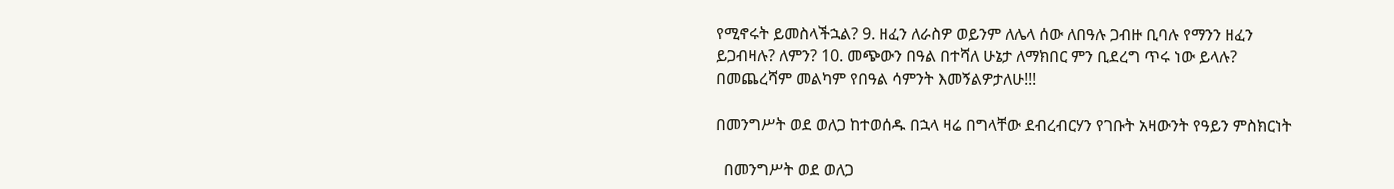የሚኖሩት ይመስላችኋል? 9. ዘፈን ለራስዎ ወይንም ለሌላ ሰው ለበዓሉ ጋብዙ ቢባሉ የማንን ዘፈን ይጋብዛሉ? ለምን? 10. መጭውን በዓል በተሻለ ሁኔታ ለማክበር ምን ቢደረግ ጥሩ ነው ይላሉ? በመጨረሻም መልካም የበዓል ሳምንት እመኝልዎታለሁ!!!

በመንግሥት ወደ ወለጋ ከተወሰዱ በኋላ ዛሬ በግላቸው ደብረብርሃን የገቡት አዛውንት የዓይን ምስክርነት

  በመንግሥት ወደ ወለጋ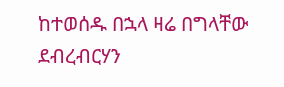ከተወሰዱ በኋላ ዛሬ በግላቸው ደብረብርሃን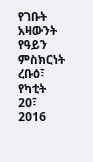የገቡት አዛውንት የዓይን ምስክርነት ረቡዕ፣ የካቲት 20፣ 2016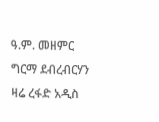ዓ.ም. መዘምር ግርማ ደብረብርሃን   ዛሬ ረፋድ አዲስ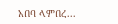አበባ ላምበረ...